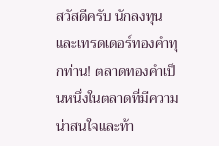สวัสดีครับ นักลงทุนและเทรดเดอร์ทองคำทุกท่าน! ตลาดทองคำเป็นหนึ่งในตลาดที่มีความน่าสนใจและท้า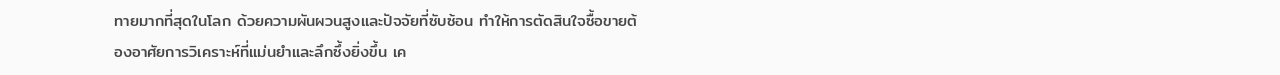ทายมากที่สุดในโลก ด้วยความผันผวนสูงและปัจจัยที่ซับซ้อน ทำให้การตัดสินใจซื้อขายต้องอาศัยการวิเคราะห์ที่แม่นยำและลึกซึ้งยิ่งขึ้น เค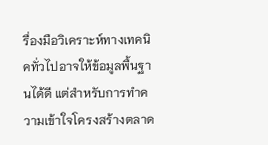รื่องมือวิเคราะห์ทางเทคนิคทั่วไปอาจให้ข้อมูลพื้นฐานได้ดี แต่สำหรับการทำความเข้าใจโครงสร้างตลาด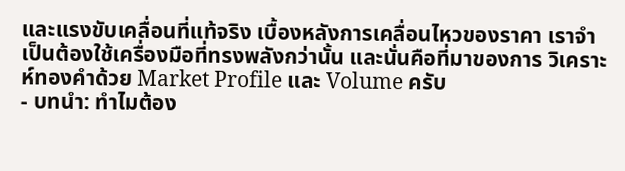และแรงขับเคลื่อนที่แท้จริง เบื้องหลังการเคลื่อนไหวของราคา เราจำเป็นต้องใช้เครื่องมือที่ทรงพลังกว่านั้น และนั่นคือที่มาของการ วิเคราะห์ทองคำด้วย Market Profile และ Volume ครับ
- บทนำ: ทำไมต้อง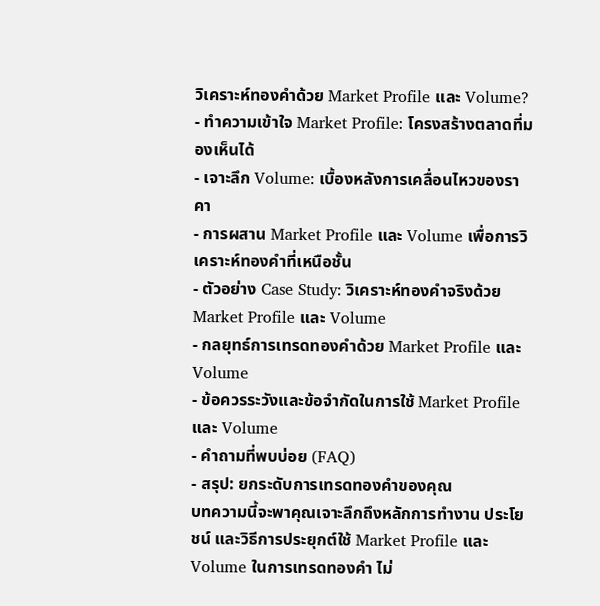วิเคราะห์ทองคำด้วย Market Profile และ Volume?
- ทำความเข้าใจ Market Profile: โครงสร้างตลาดที่มองเห็นได้
- เจาะลึก Volume: เบื้องหลังการเคลื่อนไหวของราคา
- การผสาน Market Profile และ Volume เพื่อการวิเคราะห์ทองคำที่เหนือชั้น
- ตัวอย่าง Case Study: วิเคราะห์ทองคำจริงด้วย Market Profile และ Volume
- กลยุทธ์การเทรดทองคำด้วย Market Profile และ Volume
- ข้อควรระวังและข้อจำกัดในการใช้ Market Profile และ Volume
- คำถามที่พบบ่อย (FAQ)
- สรุป: ยกระดับการเทรดทองคำของคุณ
บทความนี้จะพาคุณเจาะลึกถึงหลักการทำงาน ประโยชน์ และวิธีการประยุกต์ใช้ Market Profile และ Volume ในการเทรดทองคำ ไม่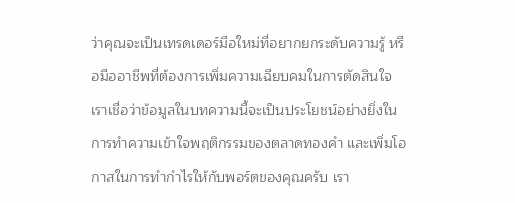ว่าคุณจะเป็นเทรดเดอร์มือใหม่ที่อยากยกระดับความรู้ หรือมืออาชีพที่ต้องการเพิ่มความเฉียบคมในการตัดสินใจ เราเชื่อว่าข้อมูลในบทความนี้จะเป็นประโยชน์อย่างยิ่งในการทำความเข้าใจพฤติกรรมของตลาดทองคำ และเพิ่มโอกาสในการทำกำไรให้กับพอร์ตของคุณครับ เรา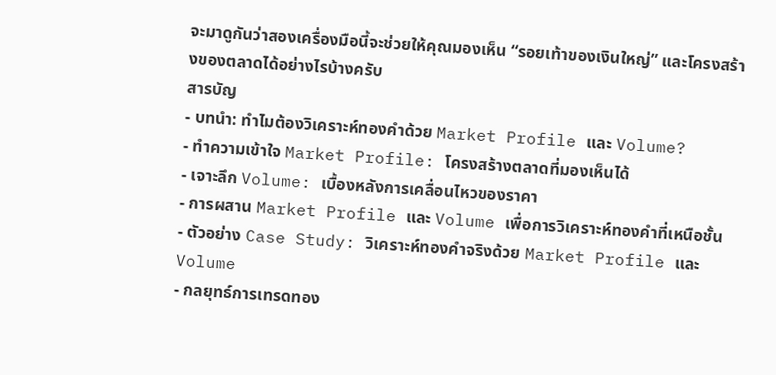จะมาดูกันว่าสองเครื่องมือนี้จะช่วยให้คุณมองเห็น “รอยเท้าของเงินใหญ่” และโครงสร้างของตลาดได้อย่างไรบ้างครับ
สารบัญ
- บทนำ: ทำไมต้องวิเคราะห์ทองคำด้วย Market Profile และ Volume?
- ทำความเข้าใจ Market Profile: โครงสร้างตลาดที่มองเห็นได้
- เจาะลึก Volume: เบื้องหลังการเคลื่อนไหวของราคา
- การผสาน Market Profile และ Volume เพื่อการวิเคราะห์ทองคำที่เหนือชั้น
- ตัวอย่าง Case Study: วิเคราะห์ทองคำจริงด้วย Market Profile และ Volume
- กลยุทธ์การเทรดทอง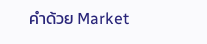คำด้วย Market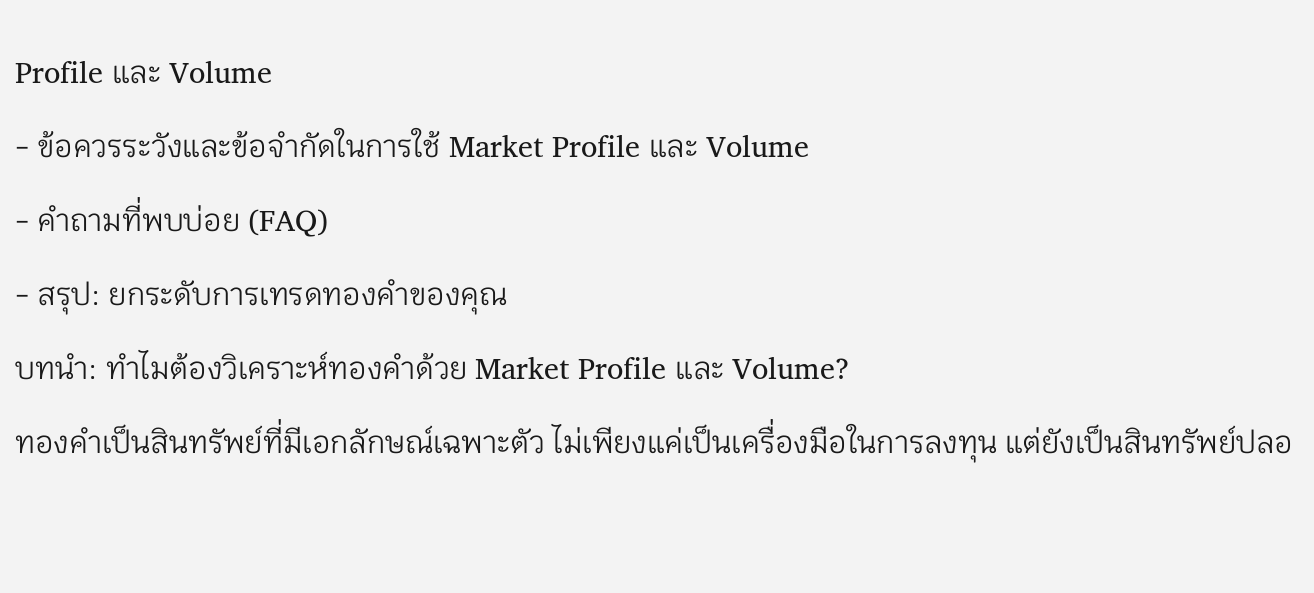Profile และ Volume
- ข้อควรระวังและข้อจำกัดในการใช้ Market Profile และ Volume
- คำถามที่พบบ่อย (FAQ)
- สรุป: ยกระดับการเทรดทองคำของคุณ
บทนำ: ทำไมต้องวิเคราะห์ทองคำด้วย Market Profile และ Volume?
ทองคำเป็นสินทรัพย์ที่มีเอกลักษณ์เฉพาะตัว ไม่เพียงแค่เป็นเครื่องมือในการลงทุน แต่ยังเป็นสินทรัพย์ปลอ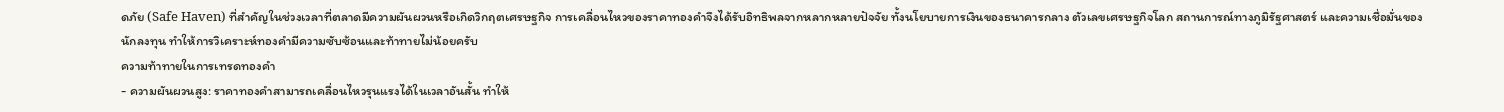ดภัย (Safe Haven) ที่สำคัญในช่วงเวลาที่ตลาดมีความผันผวนหรือเกิดวิกฤตเศรษฐกิจ การเคลื่อนไหวของราคาทองคำจึงได้รับอิทธิพลจากหลากหลายปัจจัย ทั้งนโยบายการเงินของธนาคารกลาง ตัวเลขเศรษฐกิจโลก สถานการณ์ทางภูมิรัฐศาสตร์ และความเชื่อมั่นของนักลงทุน ทำให้การวิเคราะห์ทองคำมีความซับซ้อนและท้าทายไม่น้อยครับ
ความท้าทายในการเทรดทองคำ
- ความผันผวนสูง: ราคาทองคำสามารถเคลื่อนไหวรุนแรงได้ในเวลาอันสั้น ทำให้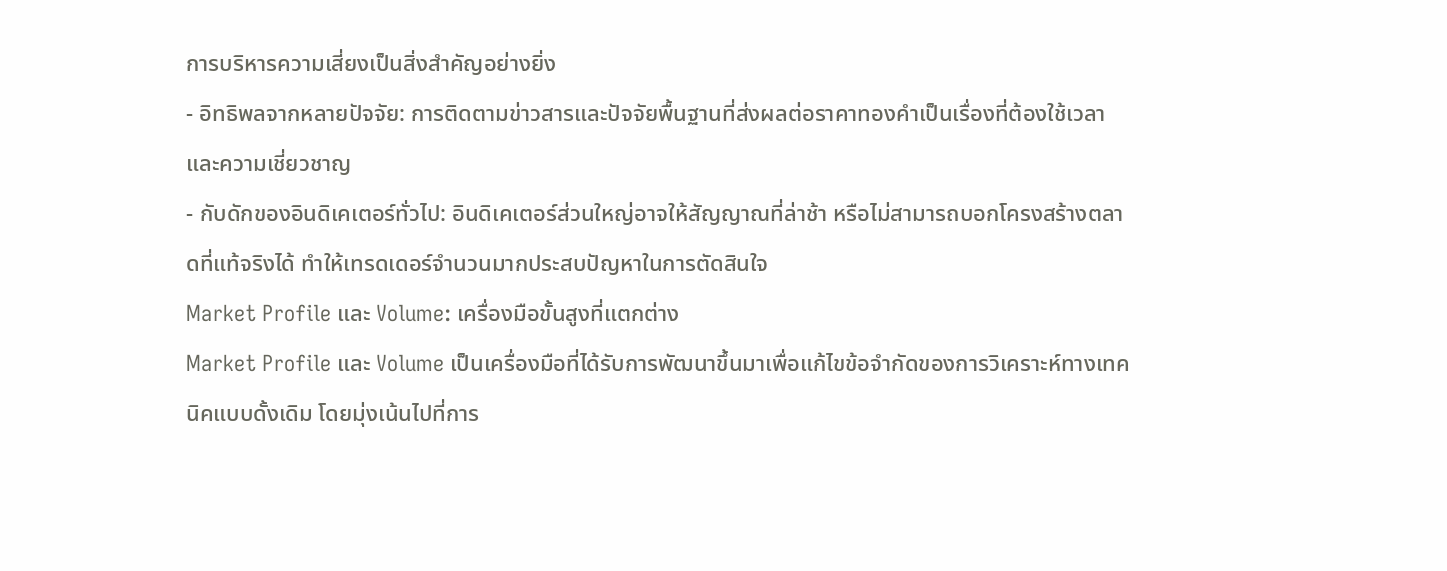การบริหารความเสี่ยงเป็นสิ่งสำคัญอย่างยิ่ง
- อิทธิพลจากหลายปัจจัย: การติดตามข่าวสารและปัจจัยพื้นฐานที่ส่งผลต่อราคาทองคำเป็นเรื่องที่ต้องใช้เวลาและความเชี่ยวชาญ
- กับดักของอินดิเคเตอร์ทั่วไป: อินดิเคเตอร์ส่วนใหญ่อาจให้สัญญาณที่ล่าช้า หรือไม่สามารถบอกโครงสร้างตลาดที่แท้จริงได้ ทำให้เทรดเดอร์จำนวนมากประสบปัญหาในการตัดสินใจ
Market Profile และ Volume: เครื่องมือขั้นสูงที่แตกต่าง
Market Profile และ Volume เป็นเครื่องมือที่ได้รับการพัฒนาขึ้นมาเพื่อแก้ไขข้อจำกัดของการวิเคราะห์ทางเทคนิคแบบดั้งเดิม โดยมุ่งเน้นไปที่การ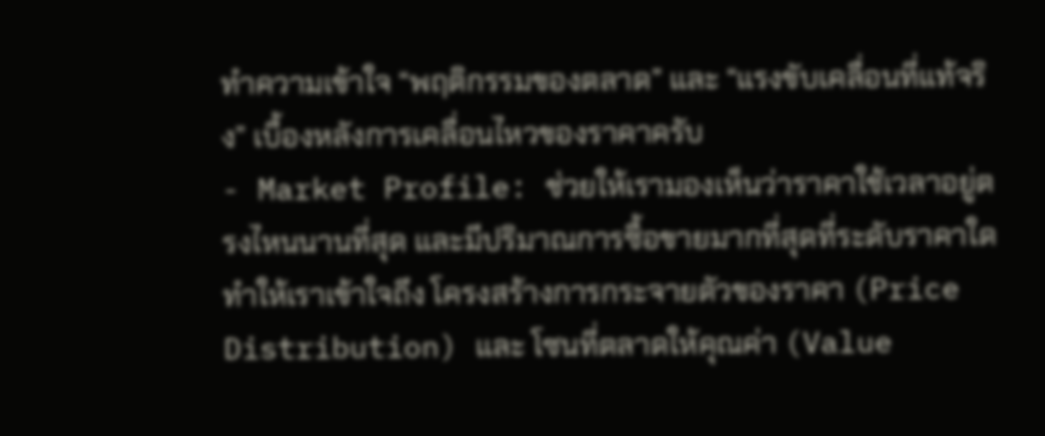ทำความเข้าใจ “พฤติกรรมของตลาด” และ “แรงขับเคลื่อนที่แท้จริง” เบื้องหลังการเคลื่อนไหวของราคาครับ
- Market Profile: ช่วยให้เรามองเห็นว่าราคาใช้เวลาอยู่ตรงไหนนานที่สุด และมีปริมาณการซื้อขายมากที่สุดที่ระดับราคาใด ทำให้เราเข้าใจถึง โครงสร้างการกระจายตัวของราคา (Price Distribution) และ โซนที่ตลาดให้คุณค่า (Value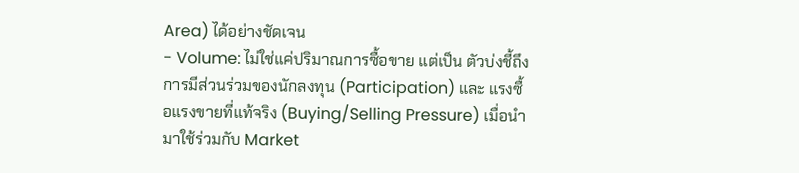Area) ได้อย่างชัดเจน
- Volume: ไม่ใช่แค่ปริมาณการซื้อขาย แต่เป็น ตัวบ่งชี้ถึงการมีส่วนร่วมของนักลงทุน (Participation) และ แรงซื้อแรงขายที่แท้จริง (Buying/Selling Pressure) เมื่อนำมาใช้ร่วมกับ Market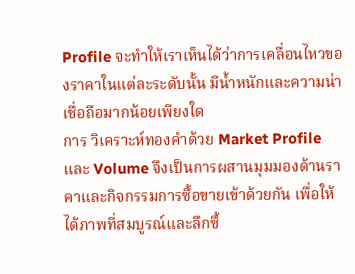Profile จะทำให้เราเห็นได้ว่าการเคลื่อนไหวของราคาในแต่ละระดับนั้น มีน้ำหนักและความน่าเชื่อถือมากน้อยเพียงใด
การ วิเคราะห์ทองคำด้วย Market Profile และ Volume จึงเป็นการผสานมุมมองด้านราคาและกิจกรรมการซื้อขายเข้าด้วยกัน เพื่อให้ได้ภาพที่สมบูรณ์และลึกซึ้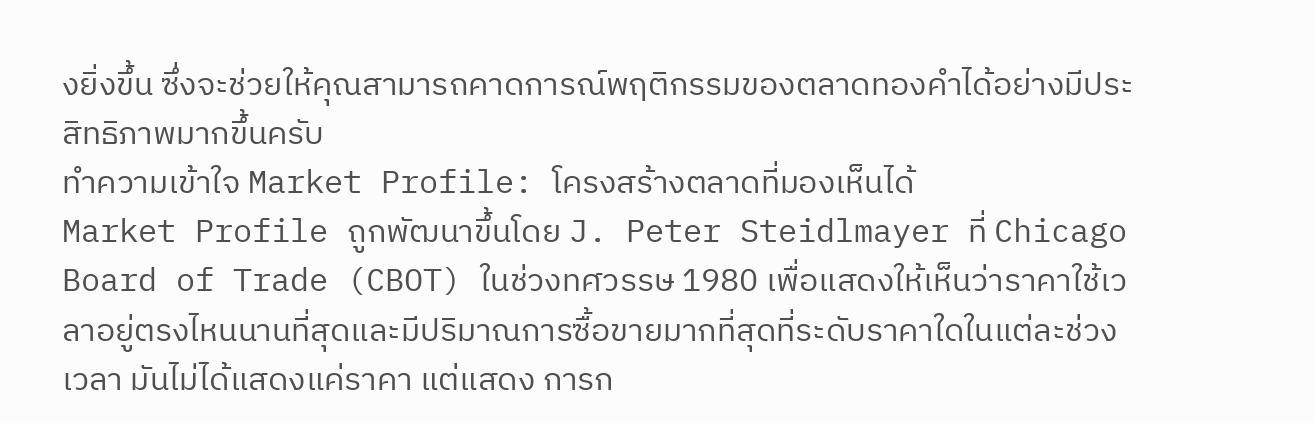งยิ่งขึ้น ซึ่งจะช่วยให้คุณสามารถคาดการณ์พฤติกรรมของตลาดทองคำได้อย่างมีประสิทธิภาพมากขึ้นครับ
ทำความเข้าใจ Market Profile: โครงสร้างตลาดที่มองเห็นได้
Market Profile ถูกพัฒนาขึ้นโดย J. Peter Steidlmayer ที่ Chicago Board of Trade (CBOT) ในช่วงทศวรรษ 1980 เพื่อแสดงให้เห็นว่าราคาใช้เวลาอยู่ตรงไหนนานที่สุดและมีปริมาณการซื้อขายมากที่สุดที่ระดับราคาใดในแต่ละช่วงเวลา มันไม่ได้แสดงแค่ราคา แต่แสดง การก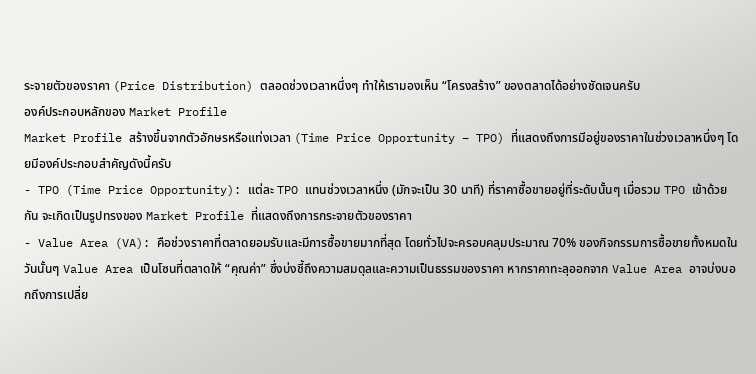ระจายตัวของราคา (Price Distribution) ตลอดช่วงเวลาหนึ่งๆ ทำให้เรามองเห็น “โครงสร้าง” ของตลาดได้อย่างชัดเจนครับ
องค์ประกอบหลักของ Market Profile
Market Profile สร้างขึ้นจากตัวอักษรหรือแท่งเวลา (Time Price Opportunity – TPO) ที่แสดงถึงการมีอยู่ของราคาในช่วงเวลาหนึ่งๆ โดยมีองค์ประกอบสำคัญดังนี้ครับ
- TPO (Time Price Opportunity): แต่ละ TPO แทนช่วงเวลาหนึ่ง (มักจะเป็น 30 นาที) ที่ราคาซื้อขายอยู่ที่ระดับนั้นๆ เมื่อรวม TPO เข้าด้วยกัน จะเกิดเป็นรูปทรงของ Market Profile ที่แสดงถึงการกระจายตัวของราคา
- Value Area (VA): คือช่วงราคาที่ตลาดยอมรับและมีการซื้อขายมากที่สุด โดยทั่วไปจะครอบคลุมประมาณ 70% ของกิจกรรมการซื้อขายทั้งหมดในวันนั้นๆ Value Area เป็นโซนที่ตลาดให้ “คุณค่า” ซึ่งบ่งชี้ถึงความสมดุลและความเป็นธรรมของราคา หากราคาทะลุออกจาก Value Area อาจบ่งบอกถึงการเปลี่ย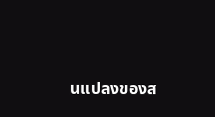นแปลงของส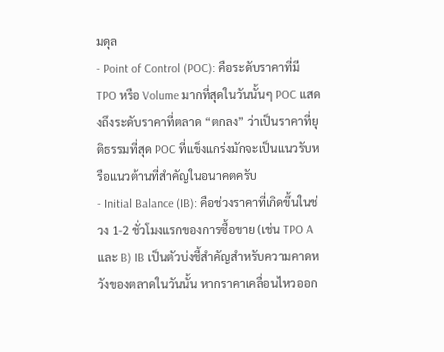มดุล
- Point of Control (POC): คือระดับราคาที่มี TPO หรือ Volume มากที่สุดในวันนั้นๆ POC แสดงถึงระดับราคาที่ตลาด “ตกลง” ว่าเป็นราคาที่ยุติธรรมที่สุด POC ที่แข็งแกร่งมักจะเป็นแนวรับหรือแนวต้านที่สำคัญในอนาคตครับ
- Initial Balance (IB): คือช่วงราคาที่เกิดขึ้นในช่วง 1-2 ชั่วโมงแรกของการซื้อขาย (เช่น TPO A และ B) IB เป็นตัวบ่งชี้สำคัญสำหรับความคาดหวังของตลาดในวันนั้น หากราคาเคลื่อนไหวออก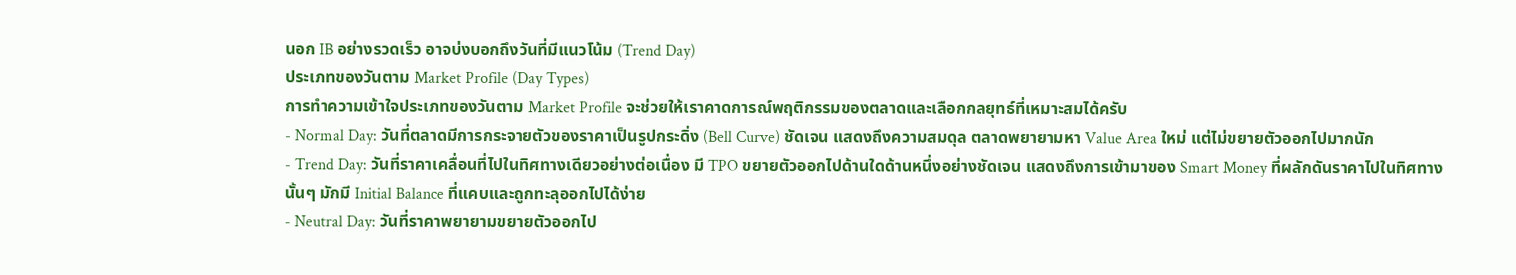นอก IB อย่างรวดเร็ว อาจบ่งบอกถึงวันที่มีแนวโน้ม (Trend Day)
ประเภทของวันตาม Market Profile (Day Types)
การทำความเข้าใจประเภทของวันตาม Market Profile จะช่วยให้เราคาดการณ์พฤติกรรมของตลาดและเลือกกลยุทธ์ที่เหมาะสมได้ครับ
- Normal Day: วันที่ตลาดมีการกระจายตัวของราคาเป็นรูปกระดิ่ง (Bell Curve) ชัดเจน แสดงถึงความสมดุล ตลาดพยายามหา Value Area ใหม่ แต่ไม่ขยายตัวออกไปมากนัก
- Trend Day: วันที่ราคาเคลื่อนที่ไปในทิศทางเดียวอย่างต่อเนื่อง มี TPO ขยายตัวออกไปด้านใดด้านหนึ่งอย่างชัดเจน แสดงถึงการเข้ามาของ Smart Money ที่ผลักดันราคาไปในทิศทางนั้นๆ มักมี Initial Balance ที่แคบและถูกทะลุออกไปได้ง่าย
- Neutral Day: วันที่ราคาพยายามขยายตัวออกไป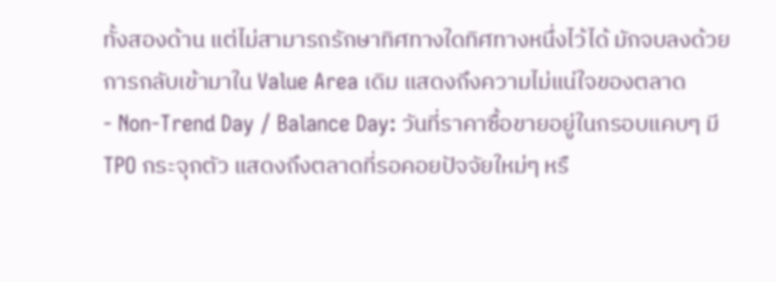ทั้งสองด้าน แต่ไม่สามารถรักษาทิศทางใดทิศทางหนึ่งไว้ได้ มักจบลงด้วยการกลับเข้ามาใน Value Area เดิม แสดงถึงความไม่แน่ใจของตลาด
- Non-Trend Day / Balance Day: วันที่ราคาซื้อขายอยู่ในกรอบแคบๆ มี TPO กระจุกตัว แสดงถึงตลาดที่รอคอยปัจจัยใหม่ๆ หรื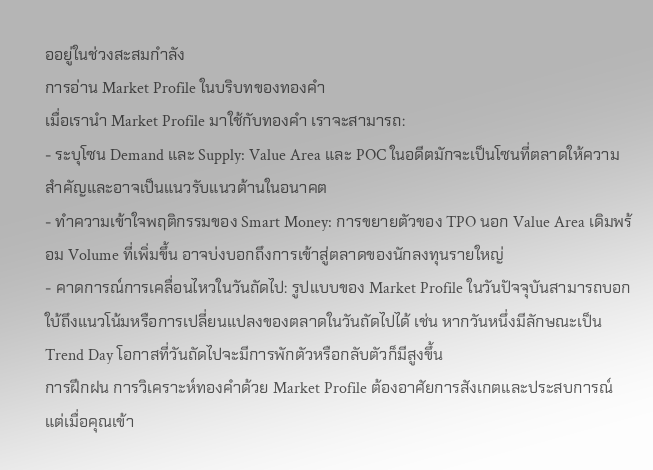ออยู่ในช่วงสะสมกำลัง
การอ่าน Market Profile ในบริบทของทองคำ
เมื่อเรานำ Market Profile มาใช้กับทองคำ เราจะสามารถ:
- ระบุโซน Demand และ Supply: Value Area และ POC ในอดีตมักจะเป็นโซนที่ตลาดให้ความสำคัญและอาจเป็นแนวรับแนวต้านในอนาคต
- ทำความเข้าใจพฤติกรรมของ Smart Money: การขยายตัวของ TPO นอก Value Area เดิมพร้อม Volume ที่เพิ่มขึ้น อาจบ่งบอกถึงการเข้าสู่ตลาดของนักลงทุนรายใหญ่
- คาดการณ์การเคลื่อนไหวในวันถัดไป: รูปแบบของ Market Profile ในวันปัจจุบันสามารถบอกใบ้ถึงแนวโน้มหรือการเปลี่ยนแปลงของตลาดในวันถัดไปได้ เช่น หากวันหนึ่งมีลักษณะเป็น Trend Day โอกาสที่วันถัดไปจะมีการพักตัวหรือกลับตัวก็มีสูงขึ้น
การฝึกฝน การวิเคราะห์ทองคำด้วย Market Profile ต้องอาศัยการสังเกตและประสบการณ์ แต่เมื่อคุณเข้า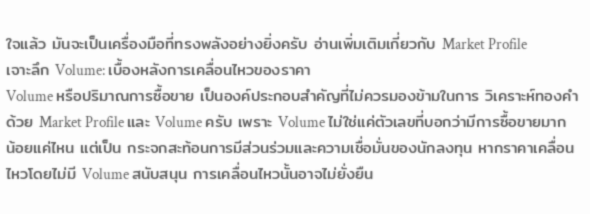ใจแล้ว มันจะเป็นเครื่องมือที่ทรงพลังอย่างยิ่งครับ อ่านเพิ่มเติมเกี่ยวกับ Market Profile
เจาะลึก Volume: เบื้องหลังการเคลื่อนไหวของราคา
Volume หรือปริมาณการซื้อขาย เป็นองค์ประกอบสำคัญที่ไม่ควรมองข้ามในการ วิเคราะห์ทองคำด้วย Market Profile และ Volume ครับ เพราะ Volume ไม่ใช่แค่ตัวเลขที่บอกว่ามีการซื้อขายมากน้อยแค่ไหน แต่เป็น กระจกสะท้อนการมีส่วนร่วมและความเชื่อมั่นของนักลงทุน หากราคาเคลื่อนไหวโดยไม่มี Volume สนับสนุน การเคลื่อนไหวนั้นอาจไม่ยั่งยืน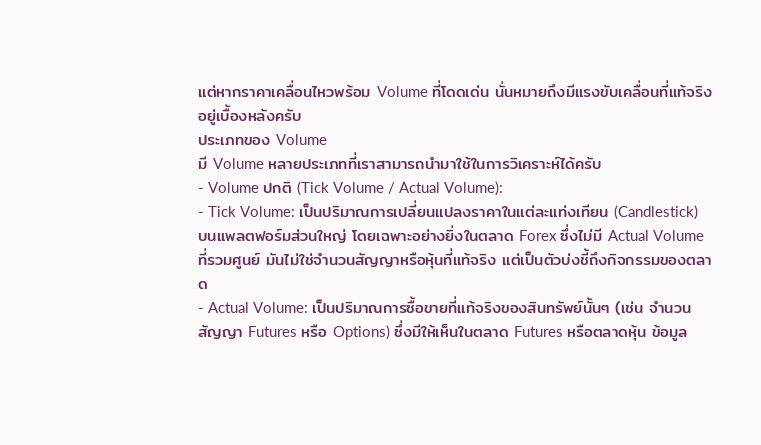แต่หากราคาเคลื่อนไหวพร้อม Volume ที่โดดเด่น นั่นหมายถึงมีแรงขับเคลื่อนที่แท้จริงอยู่เบื้องหลังครับ
ประเภทของ Volume
มี Volume หลายประเภทที่เราสามารถนำมาใช้ในการวิเคราะห์ได้ครับ
- Volume ปกติ (Tick Volume / Actual Volume):
- Tick Volume: เป็นปริมาณการเปลี่ยนแปลงราคาในแต่ละแท่งเทียน (Candlestick) บนแพลตฟอร์มส่วนใหญ่ โดยเฉพาะอย่างยิ่งในตลาด Forex ซึ่งไม่มี Actual Volume ที่รวมศูนย์ มันไม่ใช่จำนวนสัญญาหรือหุ้นที่แท้จริง แต่เป็นตัวบ่งชี้ถึงกิจกรรมของตลาด
- Actual Volume: เป็นปริมาณการซื้อขายที่แท้จริงของสินทรัพย์นั้นๆ (เช่น จำนวนสัญญา Futures หรือ Options) ซึ่งมีให้เห็นในตลาด Futures หรือตลาดหุ้น ข้อมูล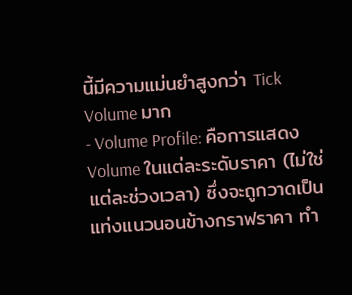นี้มีความแม่นยำสูงกว่า Tick Volume มาก
- Volume Profile: คือการแสดง Volume ในแต่ละระดับราคา (ไม่ใช่แต่ละช่วงเวลา) ซึ่งจะถูกวาดเป็นแท่งแนวนอนข้างกราฟราคา ทำ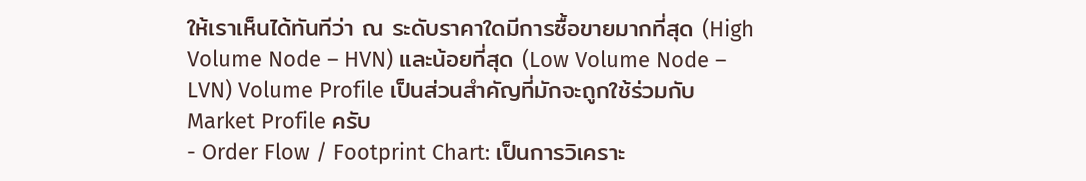ให้เราเห็นได้ทันทีว่า ณ ระดับราคาใดมีการซื้อขายมากที่สุด (High Volume Node – HVN) และน้อยที่สุด (Low Volume Node – LVN) Volume Profile เป็นส่วนสำคัญที่มักจะถูกใช้ร่วมกับ Market Profile ครับ
- Order Flow / Footprint Chart: เป็นการวิเคราะ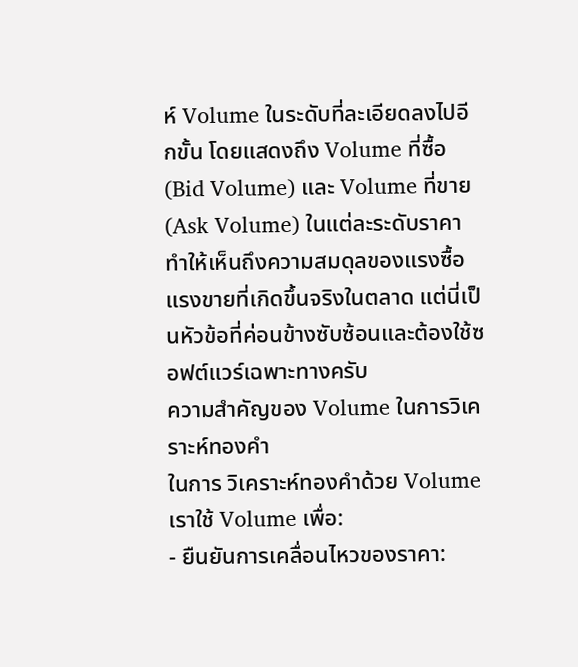ห์ Volume ในระดับที่ละเอียดลงไปอีกขั้น โดยแสดงถึง Volume ที่ซื้อ (Bid Volume) และ Volume ที่ขาย (Ask Volume) ในแต่ละระดับราคา ทำให้เห็นถึงความสมดุลของแรงซื้อแรงขายที่เกิดขึ้นจริงในตลาด แต่นี่เป็นหัวข้อที่ค่อนข้างซับซ้อนและต้องใช้ซอฟต์แวร์เฉพาะทางครับ
ความสำคัญของ Volume ในการวิเคราะห์ทองคำ
ในการ วิเคราะห์ทองคำด้วย Volume เราใช้ Volume เพื่อ:
- ยืนยันการเคลื่อนไหวของราคา: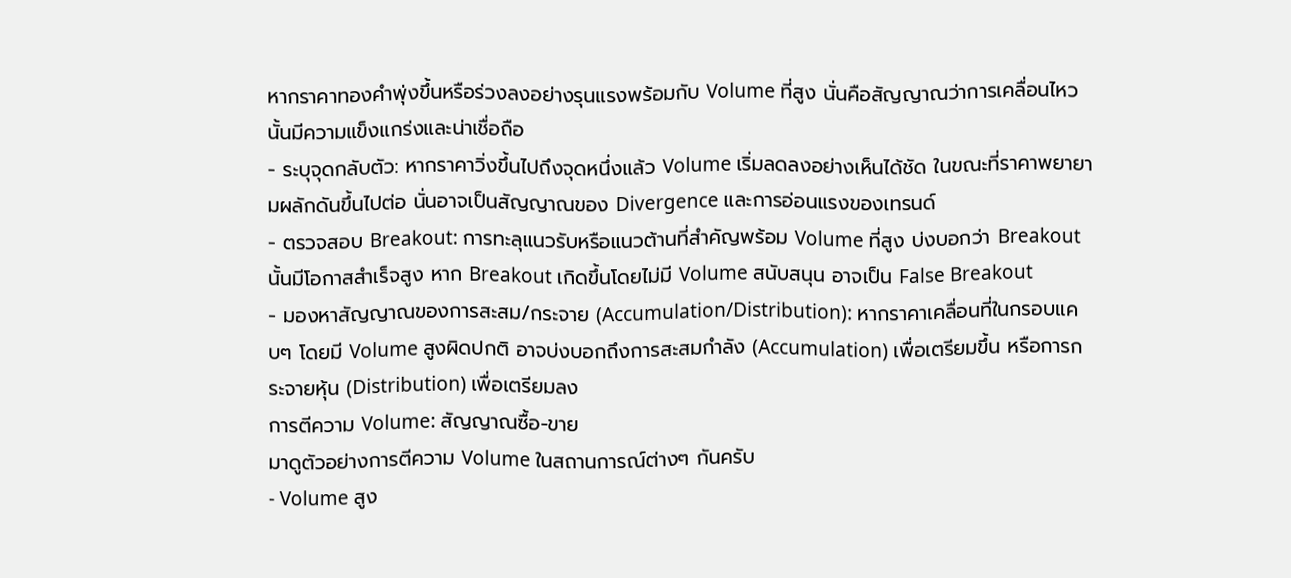หากราคาทองคำพุ่งขึ้นหรือร่วงลงอย่างรุนแรงพร้อมกับ Volume ที่สูง นั่นคือสัญญาณว่าการเคลื่อนไหวนั้นมีความแข็งแกร่งและน่าเชื่อถือ
- ระบุจุดกลับตัว: หากราคาวิ่งขึ้นไปถึงจุดหนึ่งแล้ว Volume เริ่มลดลงอย่างเห็นได้ชัด ในขณะที่ราคาพยายามผลักดันขึ้นไปต่อ นั่นอาจเป็นสัญญาณของ Divergence และการอ่อนแรงของเทรนด์
- ตรวจสอบ Breakout: การทะลุแนวรับหรือแนวต้านที่สำคัญพร้อม Volume ที่สูง บ่งบอกว่า Breakout นั้นมีโอกาสสำเร็จสูง หาก Breakout เกิดขึ้นโดยไม่มี Volume สนับสนุน อาจเป็น False Breakout
- มองหาสัญญาณของการสะสม/กระจาย (Accumulation/Distribution): หากราคาเคลื่อนที่ในกรอบแคบๆ โดยมี Volume สูงผิดปกติ อาจบ่งบอกถึงการสะสมกำลัง (Accumulation) เพื่อเตรียมขึ้น หรือการกระจายหุ้น (Distribution) เพื่อเตรียมลง
การตีความ Volume: สัญญาณซื้อ-ขาย
มาดูตัวอย่างการตีความ Volume ในสถานการณ์ต่างๆ กันครับ
- Volume สูง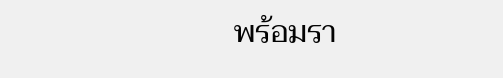พร้อมรา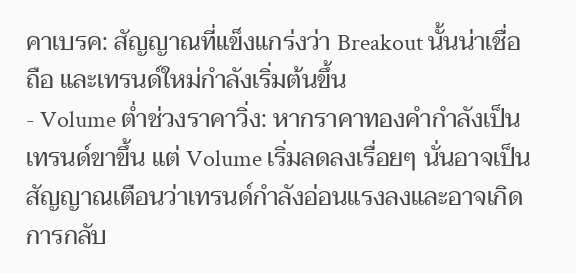คาเบรค: สัญญาณที่แข็งแกร่งว่า Breakout นั้นน่าเชื่อถือ และเทรนด์ใหม่กำลังเริ่มต้นขึ้น
- Volume ต่ำช่วงราคาวิ่ง: หากราคาทองคำกำลังเป็นเทรนด์ขาขึ้น แต่ Volume เริ่มลดลงเรื่อยๆ นั่นอาจเป็นสัญญาณเตือนว่าเทรนด์กำลังอ่อนแรงลงและอาจเกิดการกลับ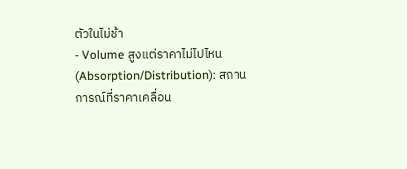ตัวในไม่ช้า
- Volume สูงแต่ราคาไม่ไปไหน (Absorption/Distribution): สถานการณ์ที่ราคาเคลื่อน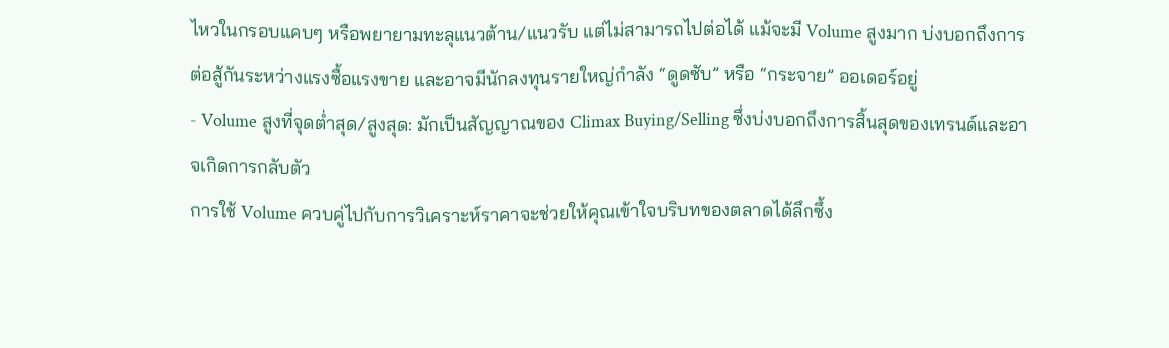ไหวในกรอบแคบๆ หรือพยายามทะลุแนวต้าน/แนวรับ แต่ไม่สามารถไปต่อได้ แม้จะมี Volume สูงมาก บ่งบอกถึงการต่อสู้กันระหว่างแรงซื้อแรงขาย และอาจมีนักลงทุนรายใหญ่กำลัง “ดูดซับ” หรือ “กระจาย” ออเดอร์อยู่
- Volume สูงที่จุดต่ำสุด/สูงสุด: มักเป็นสัญญาณของ Climax Buying/Selling ซึ่งบ่งบอกถึงการสิ้นสุดของเทรนด์และอาจเกิดการกลับตัว
การใช้ Volume ควบคู่ไปกับการวิเคราะห์ราคาจะช่วยให้คุณเข้าใจบริบทของตลาดได้ลึกซึ้ง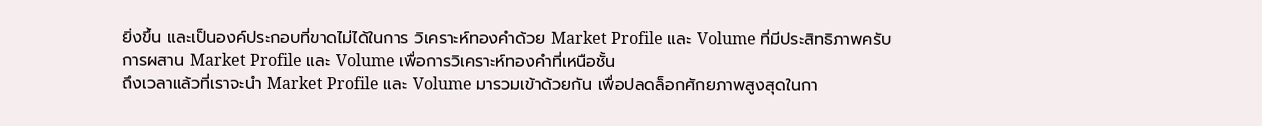ยิ่งขึ้น และเป็นองค์ประกอบที่ขาดไม่ได้ในการ วิเคราะห์ทองคำด้วย Market Profile และ Volume ที่มีประสิทธิภาพครับ
การผสาน Market Profile และ Volume เพื่อการวิเคราะห์ทองคำที่เหนือชั้น
ถึงเวลาแล้วที่เราจะนำ Market Profile และ Volume มารวมเข้าด้วยกัน เพื่อปลดล็อกศักยภาพสูงสุดในกา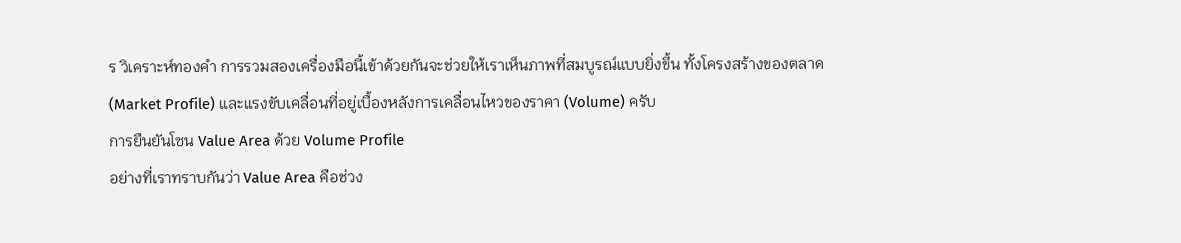ร วิเคราะห์ทองคำ การรวมสองเครื่องมือนี้เข้าด้วยกันจะช่วยให้เราเห็นภาพที่สมบูรณ์แบบยิ่งขึ้น ทั้งโครงสร้างของตลาด (Market Profile) และแรงขับเคลื่อนที่อยู่เบื้องหลังการเคลื่อนไหวของราคา (Volume) ครับ
การยืนยันโซน Value Area ด้วย Volume Profile
อย่างที่เราทราบกันว่า Value Area คือช่วง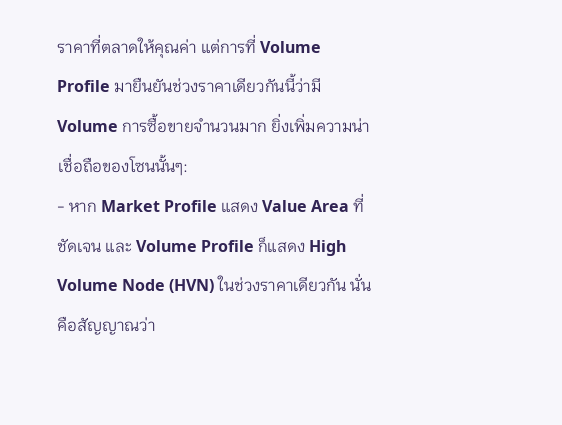ราคาที่ตลาดให้คุณค่า แต่การที่ Volume Profile มายืนยันช่วงราคาเดียวกันนี้ว่ามี Volume การซื้อขายจำนวนมาก ยิ่งเพิ่มความน่าเชื่อถือของโซนนั้นๆ:
- หาก Market Profile แสดง Value Area ที่ชัดเจน และ Volume Profile ก็แสดง High Volume Node (HVN) ในช่วงราคาเดียวกัน นั่นคือสัญญาณว่า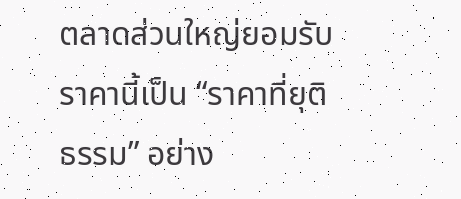ตลาดส่วนใหญ่ยอมรับราคานี้เป็น “ราคาที่ยุติธรรม” อย่าง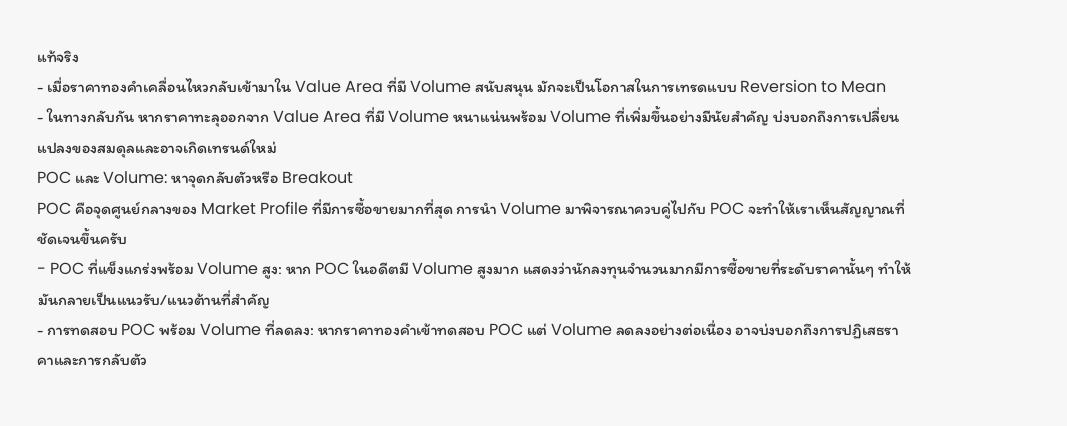แท้จริง
- เมื่อราคาทองคำเคลื่อนไหวกลับเข้ามาใน Value Area ที่มี Volume สนับสนุน มักจะเป็นโอกาสในการเทรดแบบ Reversion to Mean
- ในทางกลับกัน หากราคาทะลุออกจาก Value Area ที่มี Volume หนาแน่นพร้อม Volume ที่เพิ่มขึ้นอย่างมีนัยสำคัญ บ่งบอกถึงการเปลี่ยนแปลงของสมดุลและอาจเกิดเทรนด์ใหม่
POC และ Volume: หาจุดกลับตัวหรือ Breakout
POC คือจุดศูนย์กลางของ Market Profile ที่มีการซื้อขายมากที่สุด การนำ Volume มาพิจารณาควบคู่ไปกับ POC จะทำให้เราเห็นสัญญาณที่ชัดเจนขึ้นครับ
- POC ที่แข็งแกร่งพร้อม Volume สูง: หาก POC ในอดีตมี Volume สูงมาก แสดงว่านักลงทุนจำนวนมากมีการซื้อขายที่ระดับราคานั้นๆ ทำให้มันกลายเป็นแนวรับ/แนวต้านที่สำคัญ
- การทดสอบ POC พร้อม Volume ที่ลดลง: หากราคาทองคำเข้าทดสอบ POC แต่ Volume ลดลงอย่างต่อเนื่อง อาจบ่งบอกถึงการปฏิเสธราคาและการกลับตัว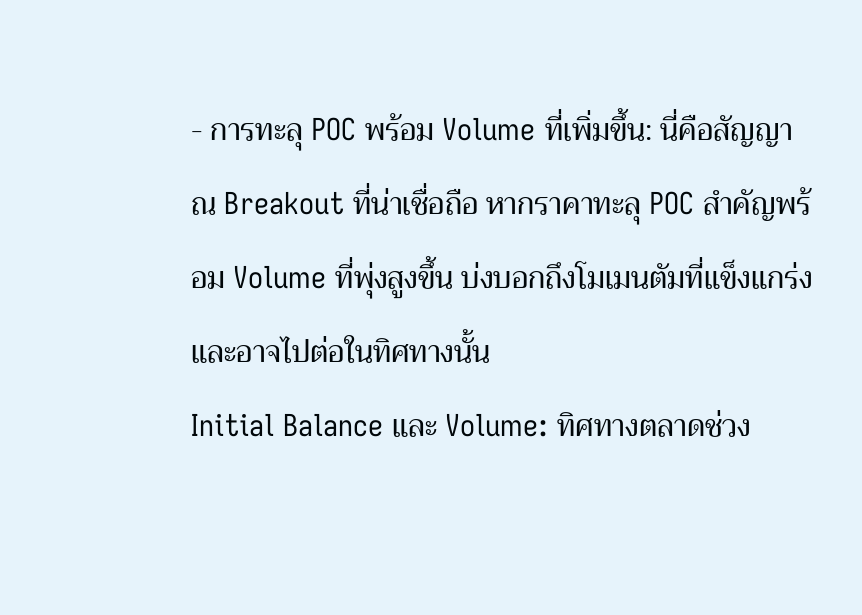- การทะลุ POC พร้อม Volume ที่เพิ่มขึ้น: นี่คือสัญญาณ Breakout ที่น่าเชื่อถือ หากราคาทะลุ POC สำคัญพร้อม Volume ที่พุ่งสูงขึ้น บ่งบอกถึงโมเมนตัมที่แข็งแกร่งและอาจไปต่อในทิศทางนั้น
Initial Balance และ Volume: ทิศทางตลาดช่วง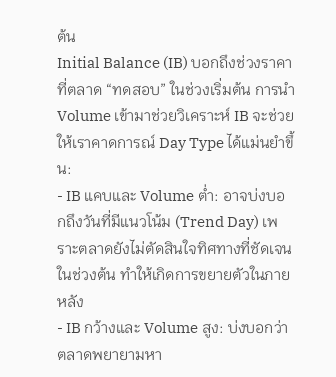ต้น
Initial Balance (IB) บอกถึงช่วงราคาที่ตลาด “ทดสอบ” ในช่วงเริ่มต้น การนำ Volume เข้ามาช่วยวิเคราะห์ IB จะช่วยให้เราคาดการณ์ Day Type ได้แม่นยำขึ้น:
- IB แคบและ Volume ต่ำ: อาจบ่งบอกถึงวันที่มีแนวโน้ม (Trend Day) เพราะตลาดยังไม่ตัดสินใจทิศทางที่ชัดเจนในช่วงต้น ทำให้เกิดการขยายตัวในภายหลัง
- IB กว้างและ Volume สูง: บ่งบอกว่าตลาดพยายามหา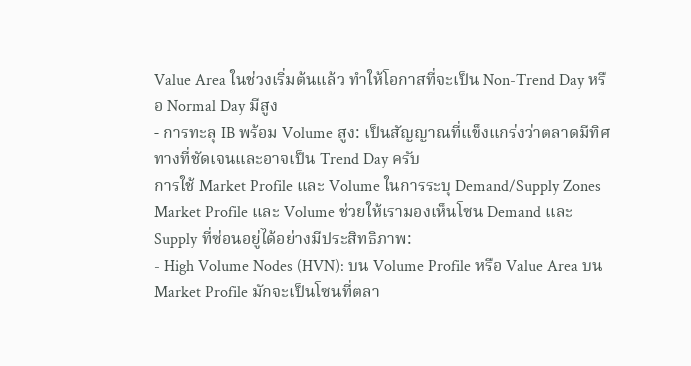Value Area ในช่วงเริ่มต้นแล้ว ทำให้โอกาสที่จะเป็น Non-Trend Day หรือ Normal Day มีสูง
- การทะลุ IB พร้อม Volume สูง: เป็นสัญญาณที่แข็งแกร่งว่าตลาดมีทิศทางที่ชัดเจนและอาจเป็น Trend Day ครับ
การใช้ Market Profile และ Volume ในการระบุ Demand/Supply Zones
Market Profile และ Volume ช่วยให้เรามองเห็นโซน Demand และ Supply ที่ซ่อนอยู่ได้อย่างมีประสิทธิภาพ:
- High Volume Nodes (HVN): บน Volume Profile หรือ Value Area บน Market Profile มักจะเป็นโซนที่ตลา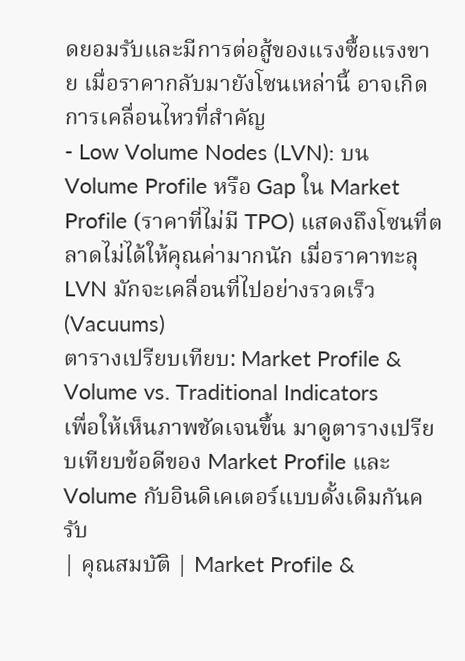ดยอมรับและมีการต่อสู้ของแรงซื้อแรงขาย เมื่อราคากลับมายังโซนเหล่านี้ อาจเกิดการเคลื่อนไหวที่สำคัญ
- Low Volume Nodes (LVN): บน Volume Profile หรือ Gap ใน Market Profile (ราคาที่ไม่มี TPO) แสดงถึงโซนที่ตลาดไม่ได้ให้คุณค่ามากนัก เมื่อราคาทะลุ LVN มักจะเคลื่อนที่ไปอย่างรวดเร็ว (Vacuums)
ตารางเปรียบเทียบ: Market Profile & Volume vs. Traditional Indicators
เพื่อให้เห็นภาพชัดเจนขึ้น มาดูตารางเปรียบเทียบข้อดีของ Market Profile และ Volume กับอินดิเคเตอร์แบบดั้งเดิมกันครับ
| คุณสมบัติ | Market Profile &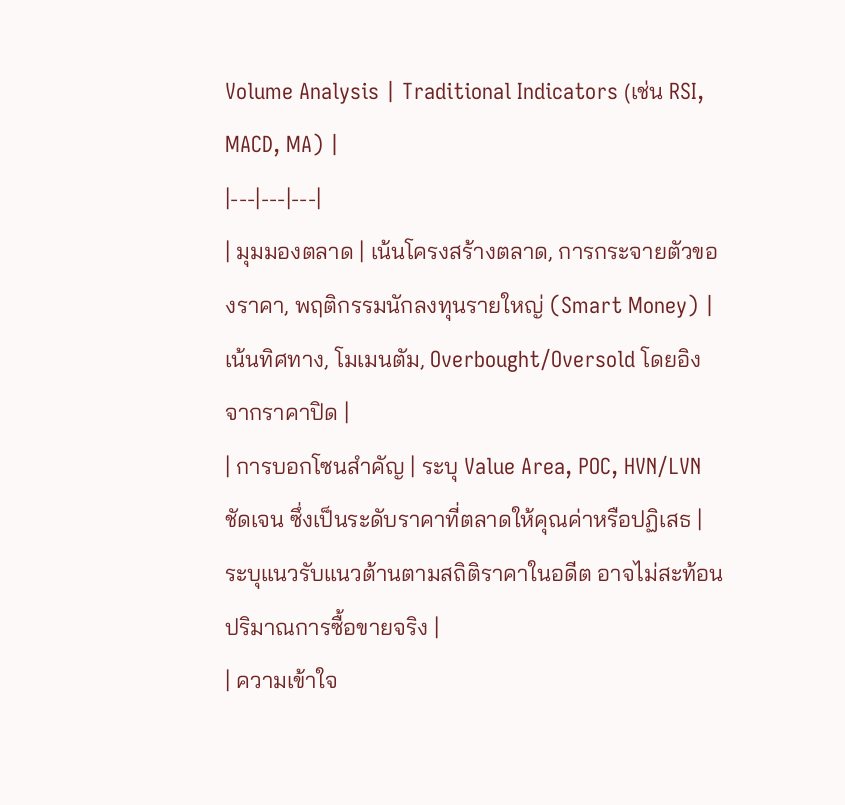Volume Analysis | Traditional Indicators (เช่น RSI, MACD, MA) |
|---|---|---|
| มุมมองตลาด | เน้นโครงสร้างตลาด, การกระจายตัวของราคา, พฤติกรรมนักลงทุนรายใหญ่ (Smart Money) | เน้นทิศทาง, โมเมนตัม, Overbought/Oversold โดยอิงจากราคาปิด |
| การบอกโซนสำคัญ | ระบุ Value Area, POC, HVN/LVN ชัดเจน ซึ่งเป็นระดับราคาที่ตลาดให้คุณค่าหรือปฏิเสธ | ระบุแนวรับแนวต้านตามสถิติราคาในอดีต อาจไม่สะท้อนปริมาณการซื้อขายจริง |
| ความเข้าใจ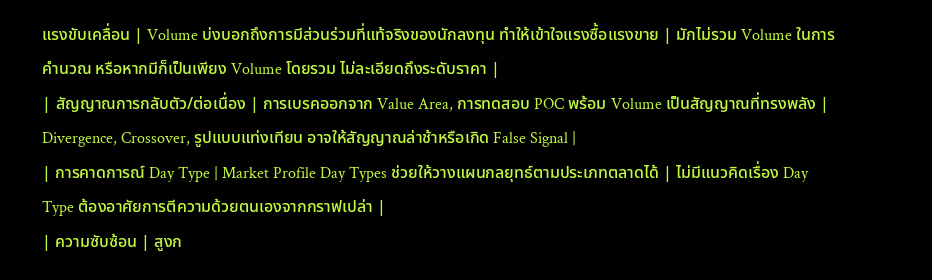แรงขับเคลื่อน | Volume บ่งบอกถึงการมีส่วนร่วมที่แท้จริงของนักลงทุน ทำให้เข้าใจแรงซื้อแรงขาย | มักไม่รวม Volume ในการคำนวณ หรือหากมีก็เป็นเพียง Volume โดยรวม ไม่ละเอียดถึงระดับราคา |
| สัญญาณการกลับตัว/ต่อเนื่อง | การเบรคออกจาก Value Area, การทดสอบ POC พร้อม Volume เป็นสัญญาณที่ทรงพลัง | Divergence, Crossover, รูปแบบแท่งเทียน อาจให้สัญญาณล่าช้าหรือเกิด False Signal |
| การคาดการณ์ Day Type | Market Profile Day Types ช่วยให้วางแผนกลยุทธ์ตามประเภทตลาดได้ | ไม่มีแนวคิดเรื่อง Day Type ต้องอาศัยการตีความด้วยตนเองจากกราฟเปล่า |
| ความซับซ้อน | สูงก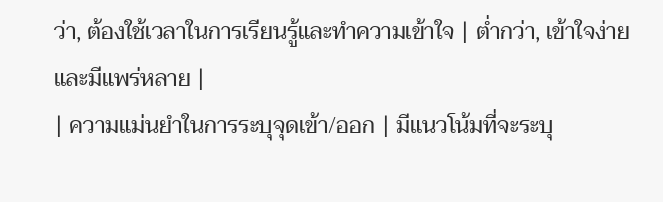ว่า, ต้องใช้เวลาในการเรียนรู้และทำความเข้าใจ | ต่ำกว่า, เข้าใจง่ายและมีแพร่หลาย |
| ความแม่นยำในการระบุจุดเข้า/ออก | มีแนวโน้มที่จะระบุ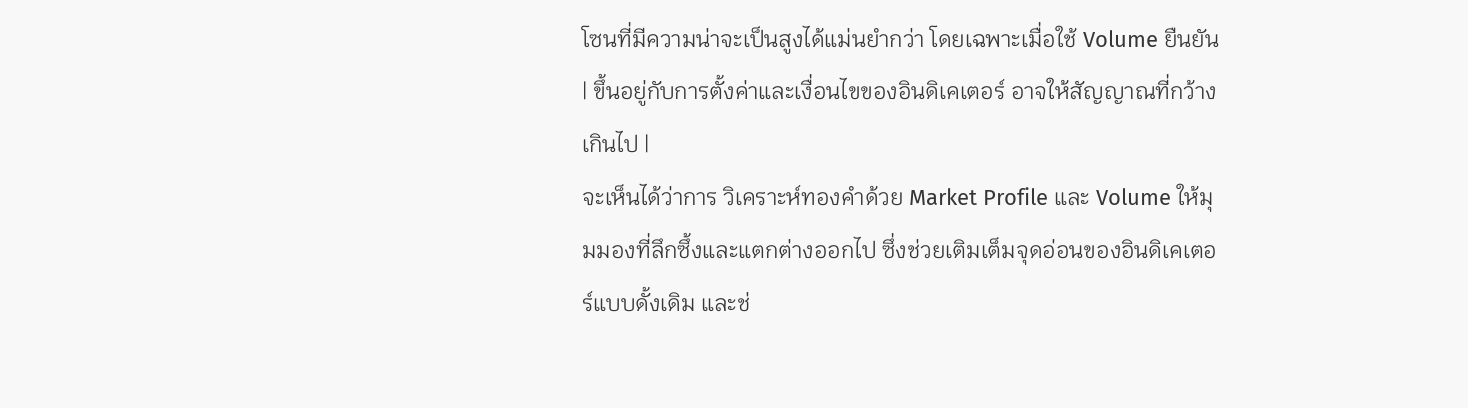โซนที่มีความน่าจะเป็นสูงได้แม่นยำกว่า โดยเฉพาะเมื่อใช้ Volume ยืนยัน | ขึ้นอยู่กับการตั้งค่าและเงื่อนไขของอินดิเคเตอร์ อาจให้สัญญาณที่กว้างเกินไป |
จะเห็นได้ว่าการ วิเคราะห์ทองคำด้วย Market Profile และ Volume ให้มุมมองที่ลึกซึ้งและแตกต่างออกไป ซึ่งช่วยเติมเต็มจุดอ่อนของอินดิเคเตอร์แบบดั้งเดิม และช่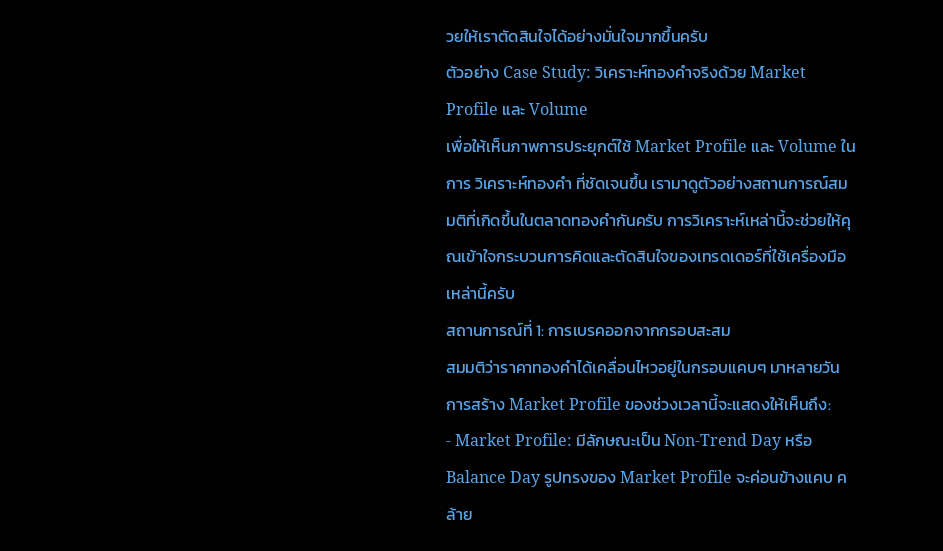วยให้เราตัดสินใจได้อย่างมั่นใจมากขึ้นครับ
ตัวอย่าง Case Study: วิเคราะห์ทองคำจริงด้วย Market Profile และ Volume
เพื่อให้เห็นภาพการประยุกต์ใช้ Market Profile และ Volume ในการ วิเคราะห์ทองคำ ที่ชัดเจนขึ้น เรามาดูตัวอย่างสถานการณ์สมมติที่เกิดขึ้นในตลาดทองคำกันครับ การวิเคราะห์เหล่านี้จะช่วยให้คุณเข้าใจกระบวนการคิดและตัดสินใจของเทรดเดอร์ที่ใช้เครื่องมือเหล่านี้ครับ
สถานการณ์ที่ 1: การเบรคออกจากกรอบสะสม
สมมติว่าราคาทองคำได้เคลื่อนไหวอยู่ในกรอบแคบๆ มาหลายวัน การสร้าง Market Profile ของช่วงเวลานี้จะแสดงให้เห็นถึง:
- Market Profile: มีลักษณะเป็น Non-Trend Day หรือ Balance Day รูปทรงของ Market Profile จะค่อนข้างแคบ คล้าย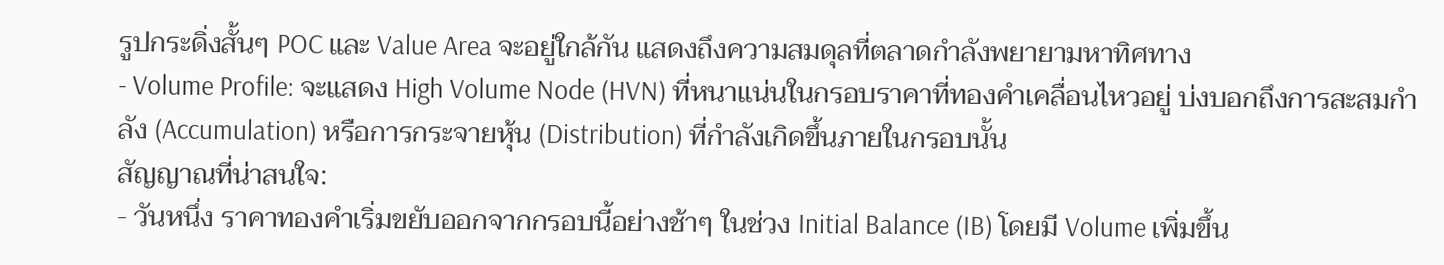รูปกระดิ่งสั้นๆ POC และ Value Area จะอยู่ใกล้กัน แสดงถึงความสมดุลที่ตลาดกำลังพยายามหาทิศทาง
- Volume Profile: จะแสดง High Volume Node (HVN) ที่หนาแน่นในกรอบราคาที่ทองคำเคลื่อนไหวอยู่ บ่งบอกถึงการสะสมกำลัง (Accumulation) หรือการกระจายหุ้น (Distribution) ที่กำลังเกิดขึ้นภายในกรอบนั้น
สัญญาณที่น่าสนใจ:
- วันหนึ่ง ราคาทองคำเริ่มขยับออกจากกรอบนี้อย่างช้าๆ ในช่วง Initial Balance (IB) โดยมี Volume เพิ่มขึ้น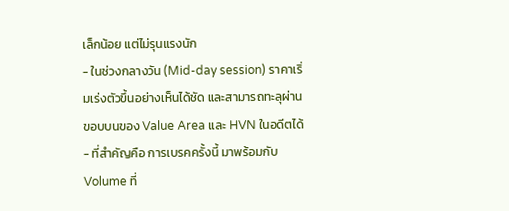เล็กน้อย แต่ไม่รุนแรงนัก
- ในช่วงกลางวัน (Mid-day session) ราคาเริ่มเร่งตัวขึ้นอย่างเห็นได้ชัด และสามารถทะลุผ่านขอบบนของ Value Area และ HVN ในอดีตได้
- ที่สำคัญคือ การเบรคครั้งนี้ มาพร้อมกับ Volume ที่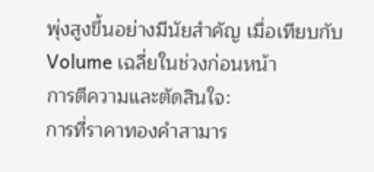พุ่งสูงขึ้นอย่างมีนัยสำคัญ เมื่อเทียบกับ Volume เฉลี่ยในช่วงก่อนหน้า
การตีความและตัดสินใจ:
การที่ราคาทองคำสามาร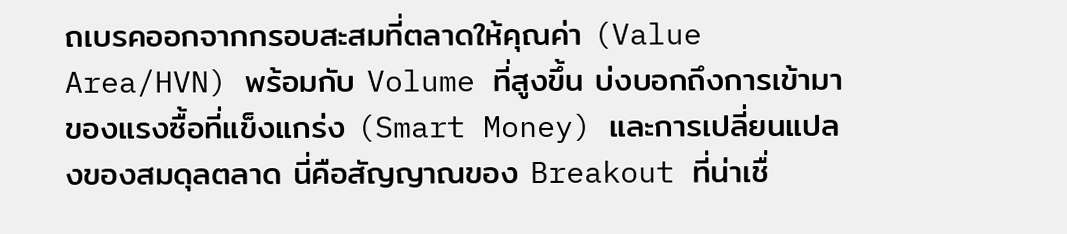ถเบรคออกจากกรอบสะสมที่ตลาดให้คุณค่า (Value Area/HVN) พร้อมกับ Volume ที่สูงขึ้น บ่งบอกถึงการเข้ามาของแรงซื้อที่แข็งแกร่ง (Smart Money) และการเปลี่ยนแปลงของสมดุลตลาด นี่คือสัญญาณของ Breakout ที่น่าเชื่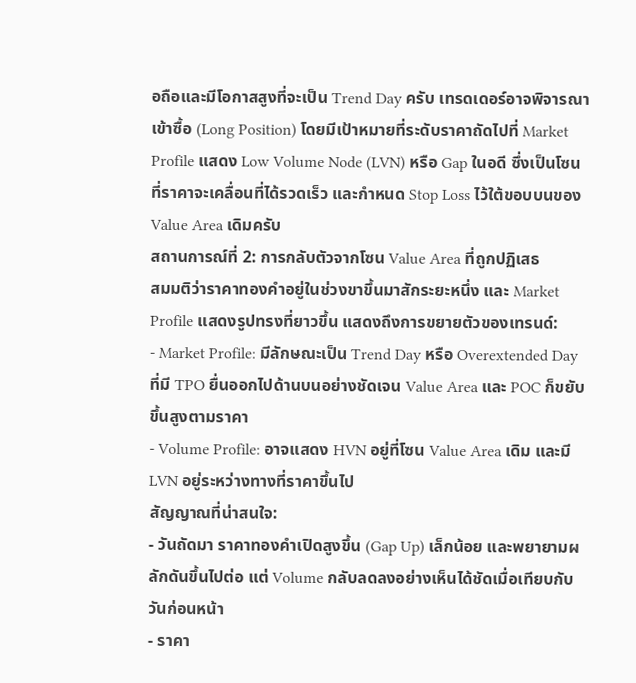อถือและมีโอกาสสูงที่จะเป็น Trend Day ครับ เทรดเดอร์อาจพิจารณาเข้าซื้อ (Long Position) โดยมีเป้าหมายที่ระดับราคาถัดไปที่ Market Profile แสดง Low Volume Node (LVN) หรือ Gap ในอดี ซึ่งเป็นโซนที่ราคาจะเคลื่อนที่ได้รวดเร็ว และกำหนด Stop Loss ไว้ใต้ขอบบนของ Value Area เดิมครับ
สถานการณ์ที่ 2: การกลับตัวจากโซน Value Area ที่ถูกปฏิเสธ
สมมติว่าราคาทองคำอยู่ในช่วงขาขึ้นมาสักระยะหนึ่ง และ Market Profile แสดงรูปทรงที่ยาวขึ้น แสดงถึงการขยายตัวของเทรนด์:
- Market Profile: มีลักษณะเป็น Trend Day หรือ Overextended Day ที่มี TPO ยื่นออกไปด้านบนอย่างชัดเจน Value Area และ POC ก็ขยับขึ้นสูงตามราคา
- Volume Profile: อาจแสดง HVN อยู่ที่โซน Value Area เดิม และมี LVN อยู่ระหว่างทางที่ราคาขึ้นไป
สัญญาณที่น่าสนใจ:
- วันถัดมา ราคาทองคำเปิดสูงขึ้น (Gap Up) เล็กน้อย และพยายามผลักดันขึ้นไปต่อ แต่ Volume กลับลดลงอย่างเห็นได้ชัดเมื่อเทียบกับวันก่อนหน้า
- ราคา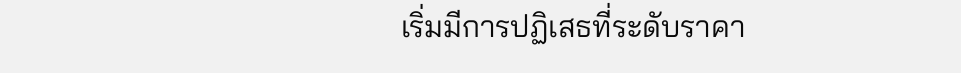เริ่มมีการปฏิเสธที่ระดับราคา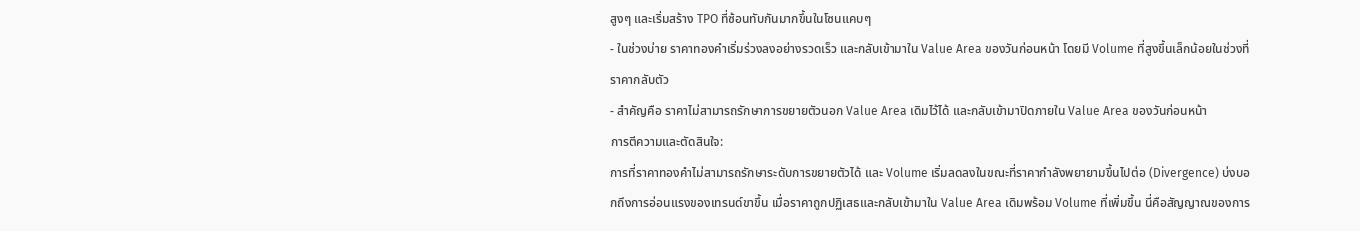สูงๆ และเริ่มสร้าง TPO ที่ซ้อนทับกันมากขึ้นในโซนแคบๆ
- ในช่วงบ่าย ราคาทองคำเริ่มร่วงลงอย่างรวดเร็ว และกลับเข้ามาใน Value Area ของวันก่อนหน้า โดยมี Volume ที่สูงขึ้นเล็กน้อยในช่วงที่ราคากลับตัว
- สำคัญคือ ราคาไม่สามารถรักษาการขยายตัวนอก Value Area เดิมไว้ได้ และกลับเข้ามาปิดภายใน Value Area ของวันก่อนหน้า
การตีความและตัดสินใจ:
การที่ราคาทองคำไม่สามารถรักษาระดับการขยายตัวได้ และ Volume เริ่มลดลงในขณะที่ราคากำลังพยายามขึ้นไปต่อ (Divergence) บ่งบอกถึงการอ่อนแรงของเทรนด์ขาขึ้น เมื่อราคาถูกปฏิเสธและกลับเข้ามาใน Value Area เดิมพร้อม Volume ที่เพิ่มขึ้น นี่คือสัญญาณของการ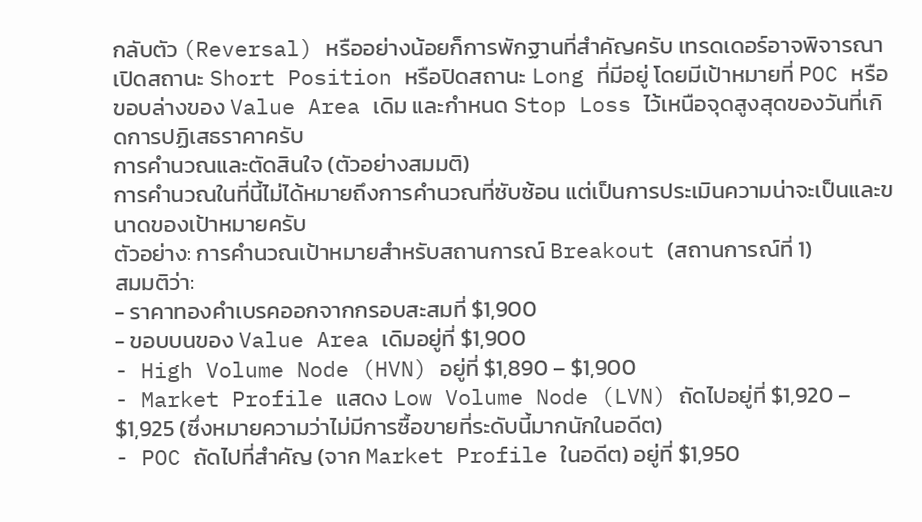กลับตัว (Reversal) หรืออย่างน้อยก็การพักฐานที่สำคัญครับ เทรดเดอร์อาจพิจารณาเปิดสถานะ Short Position หรือปิดสถานะ Long ที่มีอยู่ โดยมีเป้าหมายที่ POC หรือขอบล่างของ Value Area เดิม และกำหนด Stop Loss ไว้เหนือจุดสูงสุดของวันที่เกิดการปฏิเสธราคาครับ
การคำนวณและตัดสินใจ (ตัวอย่างสมมติ)
การคำนวณในที่นี้ไม่ได้หมายถึงการคำนวณที่ซับซ้อน แต่เป็นการประเมินความน่าจะเป็นและขนาดของเป้าหมายครับ
ตัวอย่าง: การคำนวณเป้าหมายสำหรับสถานการณ์ Breakout (สถานการณ์ที่ 1)
สมมติว่า:
- ราคาทองคำเบรคออกจากกรอบสะสมที่ $1,900
- ขอบบนของ Value Area เดิมอยู่ที่ $1,900
- High Volume Node (HVN) อยู่ที่ $1,890 – $1,900
- Market Profile แสดง Low Volume Node (LVN) ถัดไปอยู่ที่ $1,920 – $1,925 (ซึ่งหมายความว่าไม่มีการซื้อขายที่ระดับนี้มากนักในอดีต)
- POC ถัดไปที่สำคัญ (จาก Market Profile ในอดีต) อยู่ที่ $1,950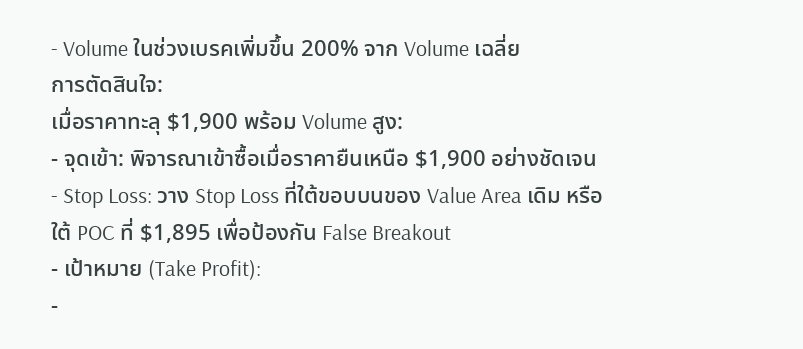- Volume ในช่วงเบรคเพิ่มขึ้น 200% จาก Volume เฉลี่ย
การตัดสินใจ:
เมื่อราคาทะลุ $1,900 พร้อม Volume สูง:
- จุดเข้า: พิจารณาเข้าซื้อเมื่อราคายืนเหนือ $1,900 อย่างชัดเจน
- Stop Loss: วาง Stop Loss ที่ใต้ขอบบนของ Value Area เดิม หรือใต้ POC ที่ $1,895 เพื่อป้องกัน False Breakout
- เป้าหมาย (Take Profit):
-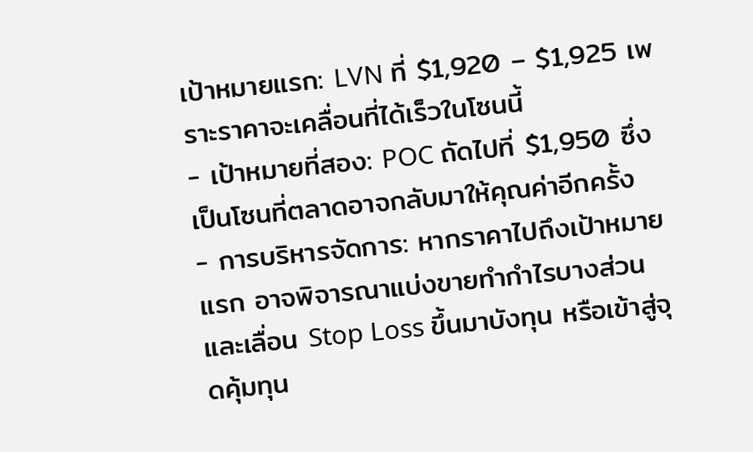เป้าหมายแรก: LVN ที่ $1,920 – $1,925 เพราะราคาจะเคลื่อนที่ได้เร็วในโซนนี้
- เป้าหมายที่สอง: POC ถัดไปที่ $1,950 ซึ่งเป็นโซนที่ตลาดอาจกลับมาให้คุณค่าอีกครั้ง
- การบริหารจัดการ: หากราคาไปถึงเป้าหมายแรก อาจพิจารณาแบ่งขายทำกำไรบางส่วน และเลื่อน Stop Loss ขึ้นมาบังทุน หรือเข้าสู่จุดคุ้มทุน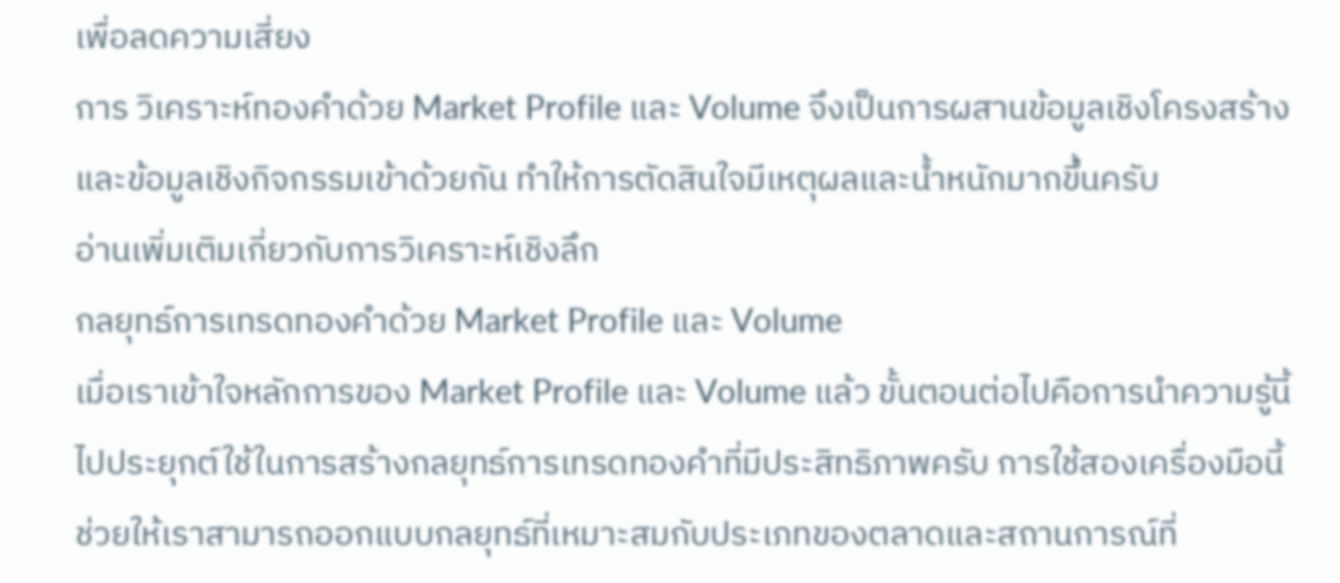เพื่อลดความเสี่ยง
การ วิเคราะห์ทองคำด้วย Market Profile และ Volume จึงเป็นการผสานข้อมูลเชิงโครงสร้างและข้อมูลเชิงกิจกรรมเข้าด้วยกัน ทำให้การตัดสินใจมีเหตุผลและน้ำหนักมากขึ้นครับ
อ่านเพิ่มเติมเกี่ยวกับการวิเคราะห์เชิงลึก
กลยุทธ์การเทรดทองคำด้วย Market Profile และ Volume
เมื่อเราเข้าใจหลักการของ Market Profile และ Volume แล้ว ขั้นตอนต่อไปคือการนำความรู้นี้ไปประยุกต์ใช้ในการสร้างกลยุทธ์การเทรดทองคำที่มีประสิทธิภาพครับ การใช้สองเครื่องมือนี้ช่วยให้เราสามารถออกแบบกลยุทธ์ที่เหมาะสมกับประเภทของตลาดและสถานการณ์ที่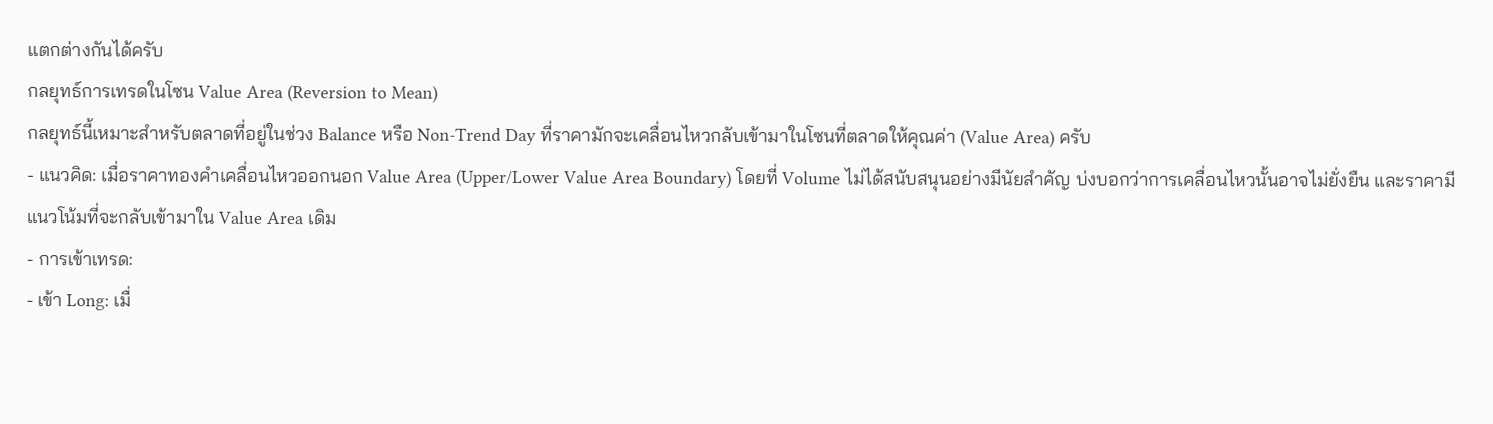แตกต่างกันได้ครับ
กลยุทธ์การเทรดในโซน Value Area (Reversion to Mean)
กลยุทธ์นี้เหมาะสำหรับตลาดที่อยู่ในช่วง Balance หรือ Non-Trend Day ที่ราคามักจะเคลื่อนไหวกลับเข้ามาในโซนที่ตลาดให้คุณค่า (Value Area) ครับ
- แนวคิด: เมื่อราคาทองคำเคลื่อนไหวออกนอก Value Area (Upper/Lower Value Area Boundary) โดยที่ Volume ไม่ได้สนับสนุนอย่างมีนัยสำคัญ บ่งบอกว่าการเคลื่อนไหวนั้นอาจไม่ยั่งยืน และราคามีแนวโน้มที่จะกลับเข้ามาใน Value Area เดิม
- การเข้าเทรด:
- เข้า Long: เมื่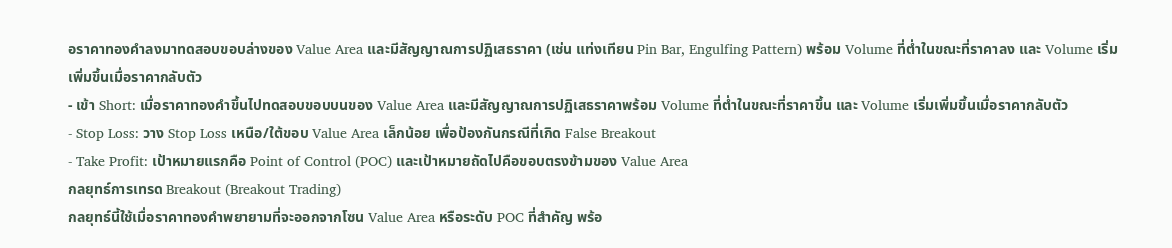อราคาทองคำลงมาทดสอบขอบล่างของ Value Area และมีสัญญาณการปฏิเสธราคา (เช่น แท่งเทียน Pin Bar, Engulfing Pattern) พร้อม Volume ที่ต่ำในขณะที่ราคาลง และ Volume เริ่มเพิ่มขึ้นเมื่อราคากลับตัว
- เข้า Short: เมื่อราคาทองคำขึ้นไปทดสอบขอบบนของ Value Area และมีสัญญาณการปฏิเสธราคาพร้อม Volume ที่ต่ำในขณะที่ราคาขึ้น และ Volume เริ่มเพิ่มขึ้นเมื่อราคากลับตัว
- Stop Loss: วาง Stop Loss เหนือ/ใต้ขอบ Value Area เล็กน้อย เพื่อป้องกันกรณีที่เกิด False Breakout
- Take Profit: เป้าหมายแรกคือ Point of Control (POC) และเป้าหมายถัดไปคือขอบตรงข้ามของ Value Area
กลยุทธ์การเทรด Breakout (Breakout Trading)
กลยุทธ์นี้ใช้เมื่อราคาทองคำพยายามที่จะออกจากโซน Value Area หรือระดับ POC ที่สำคัญ พร้อ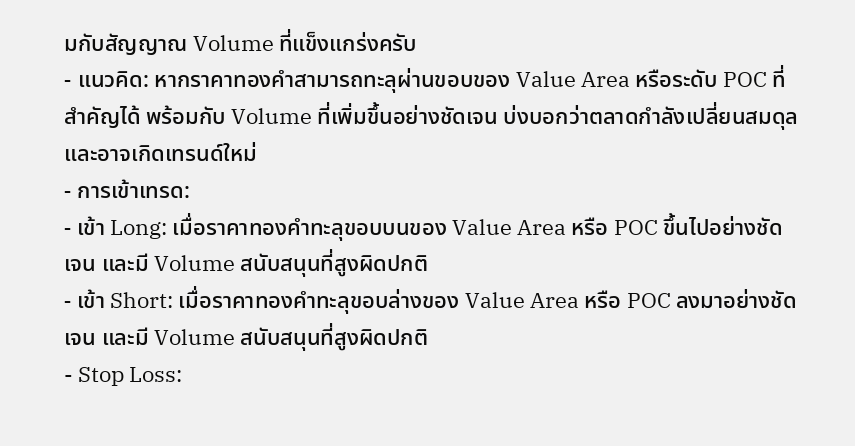มกับสัญญาณ Volume ที่แข็งแกร่งครับ
- แนวคิด: หากราคาทองคำสามารถทะลุผ่านขอบของ Value Area หรือระดับ POC ที่สำคัญได้ พร้อมกับ Volume ที่เพิ่มขึ้นอย่างชัดเจน บ่งบอกว่าตลาดกำลังเปลี่ยนสมดุลและอาจเกิดเทรนด์ใหม่
- การเข้าเทรด:
- เข้า Long: เมื่อราคาทองคำทะลุขอบบนของ Value Area หรือ POC ขึ้นไปอย่างชัดเจน และมี Volume สนับสนุนที่สูงผิดปกติ
- เข้า Short: เมื่อราคาทองคำทะลุขอบล่างของ Value Area หรือ POC ลงมาอย่างชัดเจน และมี Volume สนับสนุนที่สูงผิดปกติ
- Stop Loss: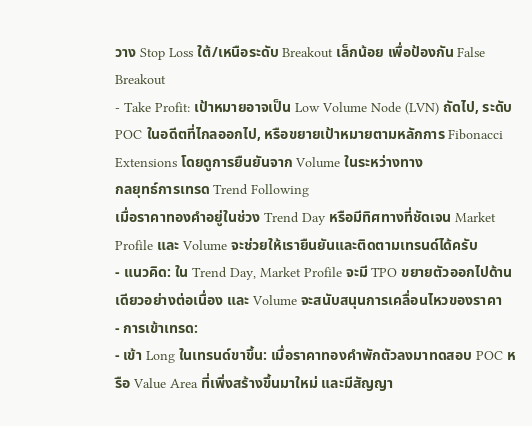วาง Stop Loss ใต้/เหนือระดับ Breakout เล็กน้อย เพื่อป้องกัน False Breakout
- Take Profit: เป้าหมายอาจเป็น Low Volume Node (LVN) ถัดไป, ระดับ POC ในอดีตที่ไกลออกไป, หรือขยายเป้าหมายตามหลักการ Fibonacci Extensions โดยดูการยืนยันจาก Volume ในระหว่างทาง
กลยุทธ์การเทรด Trend Following
เมื่อราคาทองคำอยู่ในช่วง Trend Day หรือมีทิศทางที่ชัดเจน Market Profile และ Volume จะช่วยให้เรายืนยันและติดตามเทรนด์ได้ครับ
- แนวคิด: ใน Trend Day, Market Profile จะมี TPO ขยายตัวออกไปด้านเดียวอย่างต่อเนื่อง และ Volume จะสนับสนุนการเคลื่อนไหวของราคา
- การเข้าเทรด:
- เข้า Long ในเทรนด์ขาขึ้น: เมื่อราคาทองคำพักตัวลงมาทดสอบ POC หรือ Value Area ที่เพิ่งสร้างขึ้นมาใหม่ และมีสัญญา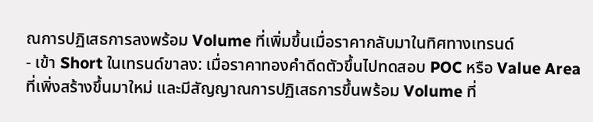ณการปฏิเสธการลงพร้อม Volume ที่เพิ่มขึ้นเมื่อราคากลับมาในทิศทางเทรนด์
- เข้า Short ในเทรนด์ขาลง: เมื่อราคาทองคำดีดตัวขึ้นไปทดสอบ POC หรือ Value Area ที่เพิ่งสร้างขึ้นมาใหม่ และมีสัญญาณการปฏิเสธการขึ้นพร้อม Volume ที่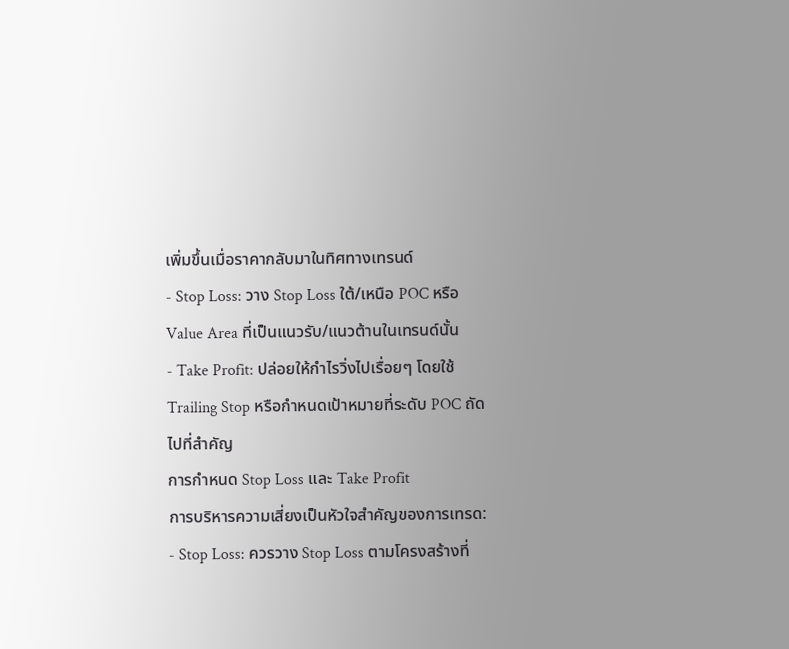เพิ่มขึ้นเมื่อราคากลับมาในทิศทางเทรนด์
- Stop Loss: วาง Stop Loss ใต้/เหนือ POC หรือ Value Area ที่เป็นแนวรับ/แนวต้านในเทรนด์นั้น
- Take Profit: ปล่อยให้กำไรวิ่งไปเรื่อยๆ โดยใช้ Trailing Stop หรือกำหนดเป้าหมายที่ระดับ POC ถัดไปที่สำคัญ
การกำหนด Stop Loss และ Take Profit
การบริหารความเสี่ยงเป็นหัวใจสำคัญของการเทรด:
- Stop Loss: ควรวาง Stop Loss ตามโครงสร้างที่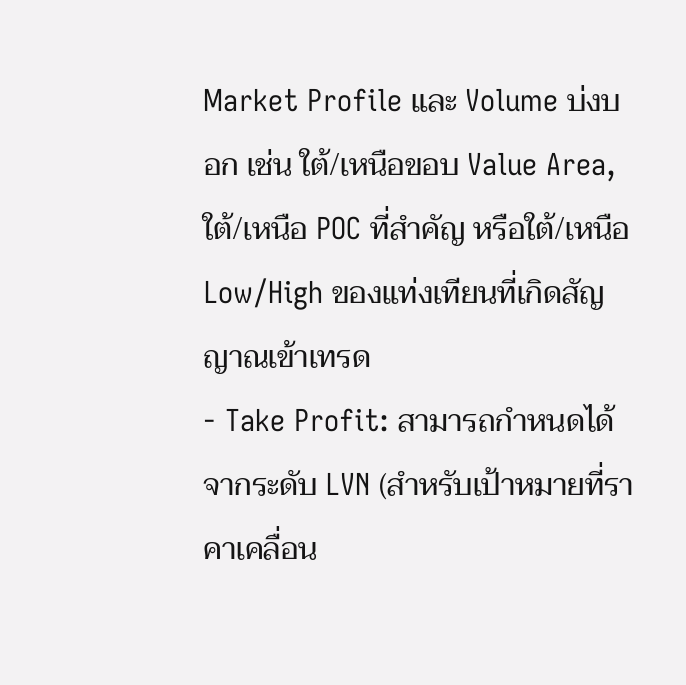Market Profile และ Volume บ่งบอก เช่น ใต้/เหนือขอบ Value Area, ใต้/เหนือ POC ที่สำคัญ หรือใต้/เหนือ Low/High ของแท่งเทียนที่เกิดสัญญาณเข้าเทรด
- Take Profit: สามารถกำหนดได้จากระดับ LVN (สำหรับเป้าหมายที่ราคาเคลื่อน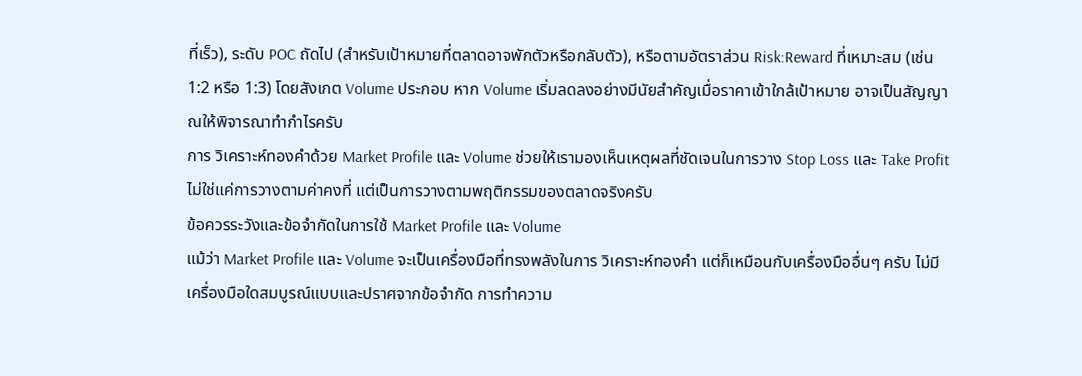ที่เร็ว), ระดับ POC ถัดไป (สำหรับเป้าหมายที่ตลาดอาจพักตัวหรือกลับตัว), หรือตามอัตราส่วน Risk:Reward ที่เหมาะสม (เช่น 1:2 หรือ 1:3) โดยสังเกต Volume ประกอบ หาก Volume เริ่มลดลงอย่างมีนัยสำคัญเมื่อราคาเข้าใกล้เป้าหมาย อาจเป็นสัญญาณให้พิจารณาทำกำไรครับ
การ วิเคราะห์ทองคำด้วย Market Profile และ Volume ช่วยให้เรามองเห็นเหตุผลที่ชัดเจนในการวาง Stop Loss และ Take Profit ไม่ใช่แค่การวางตามค่าคงที่ แต่เป็นการวางตามพฤติกรรมของตลาดจริงครับ
ข้อควรระวังและข้อจำกัดในการใช้ Market Profile และ Volume
แม้ว่า Market Profile และ Volume จะเป็นเครื่องมือที่ทรงพลังในการ วิเคราะห์ทองคำ แต่ก็เหมือนกับเครื่องมืออื่นๆ ครับ ไม่มีเครื่องมือใดสมบูรณ์แบบและปราศจากข้อจำกัด การทำความ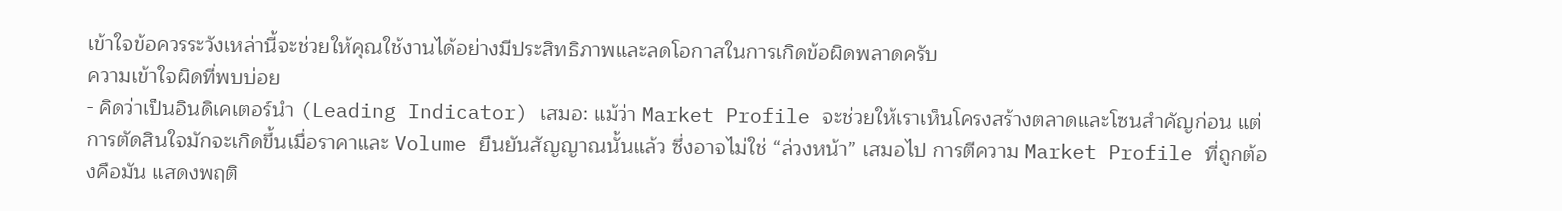เข้าใจข้อควรระวังเหล่านี้จะช่วยให้คุณใช้งานได้อย่างมีประสิทธิภาพและลดโอกาสในการเกิดข้อผิดพลาดครับ
ความเข้าใจผิดที่พบบ่อย
- คิดว่าเป็นอินดิเคเตอร์นำ (Leading Indicator) เสมอ: แม้ว่า Market Profile จะช่วยให้เราเห็นโครงสร้างตลาดและโซนสำคัญก่อน แต่การตัดสินใจมักจะเกิดขึ้นเมื่อราคาและ Volume ยืนยันสัญญาณนั้นแล้ว ซึ่งอาจไม่ใช่ “ล่วงหน้า” เสมอไป การตีความ Market Profile ที่ถูกต้องคือมัน แสดงพฤติ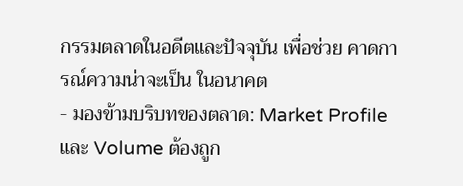กรรมตลาดในอดีตและปัจจุบัน เพื่อช่วย คาดการณ์ความน่าจะเป็น ในอนาคต
- มองข้ามบริบทของตลาด: Market Profile และ Volume ต้องถูก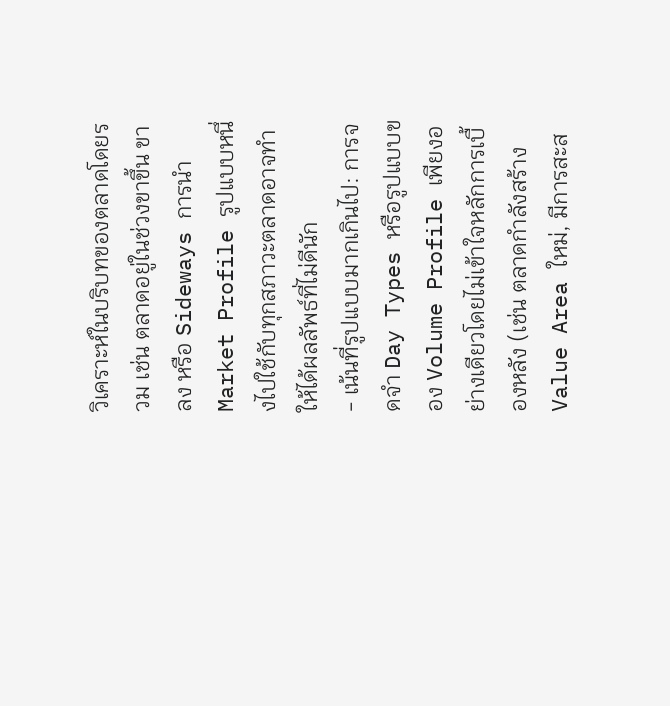วิเคราะห์ในบริบทของตลาดโดยรวม เช่น ตลาดอยู่ในช่วงขาขึ้น ขาลง หรือ Sideways การนำ Market Profile รูปแบบหนึ่งไปใช้กับทุกสภาวะตลาดอาจทำให้ได้ผลลัพธ์ที่ไม่ดีนัก
- เน้นที่รูปแบบมากเกินไป: การจดจำ Day Types หรือรูปแบบของ Volume Profile เพียงอย่างเดียวโดยไม่เข้าใจหลักการเบื้องหลัง (เช่น ตลาดกำลังสร้าง Value Area ใหม่, มีการสะส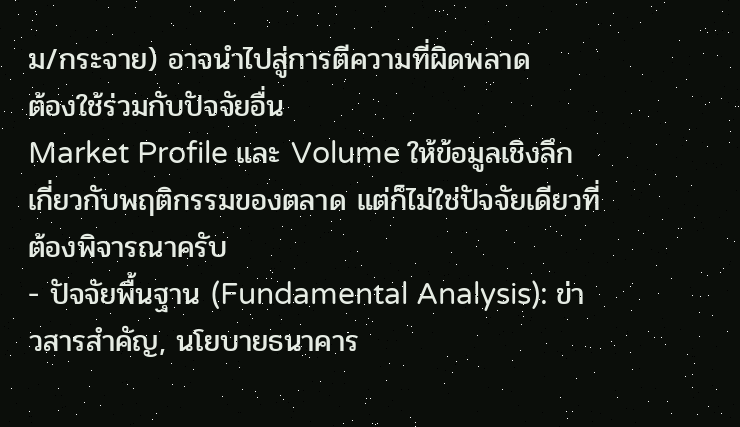ม/กระจาย) อาจนำไปสู่การตีความที่ผิดพลาด
ต้องใช้ร่วมกับปัจจัยอื่น
Market Profile และ Volume ให้ข้อมูลเชิงลึกเกี่ยวกับพฤติกรรมของตลาด แต่ก็ไม่ใช่ปัจจัยเดียวที่ต้องพิจารณาครับ
- ปัจจัยพื้นฐาน (Fundamental Analysis): ข่าวสารสำคัญ, นโยบายธนาคาร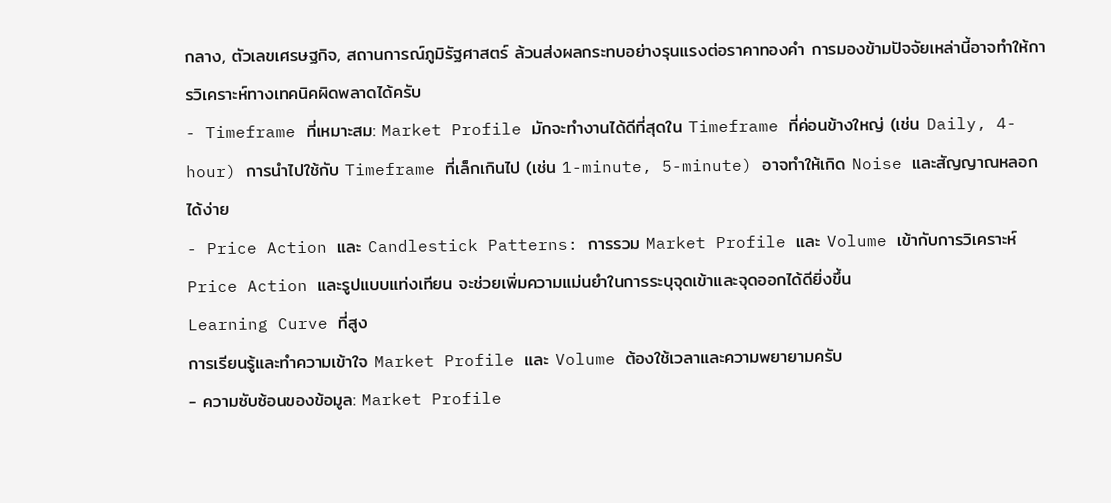กลาง, ตัวเลขเศรษฐกิจ, สถานการณ์ภูมิรัฐศาสตร์ ล้วนส่งผลกระทบอย่างรุนแรงต่อราคาทองคำ การมองข้ามปัจจัยเหล่านี้อาจทำให้การวิเคราะห์ทางเทคนิคผิดพลาดได้ครับ
- Timeframe ที่เหมาะสม: Market Profile มักจะทำงานได้ดีที่สุดใน Timeframe ที่ค่อนข้างใหญ่ (เช่น Daily, 4-hour) การนำไปใช้กับ Timeframe ที่เล็กเกินไป (เช่น 1-minute, 5-minute) อาจทำให้เกิด Noise และสัญญาณหลอกได้ง่าย
- Price Action และ Candlestick Patterns: การรวม Market Profile และ Volume เข้ากับการวิเคราะห์ Price Action และรูปแบบแท่งเทียน จะช่วยเพิ่มความแม่นยำในการระบุจุดเข้าและจุดออกได้ดียิ่งขึ้น
Learning Curve ที่สูง
การเรียนรู้และทำความเข้าใจ Market Profile และ Volume ต้องใช้เวลาและความพยายามครับ
- ความซับซ้อนของข้อมูล: Market Profile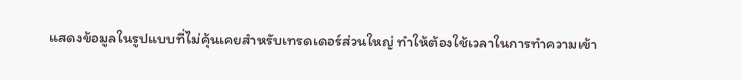แสดงข้อมูลในรูปแบบที่ไม่คุ้นเคยสำหรับเทรดเดอร์ส่วนใหญ่ ทำให้ต้องใช้เวลาในการทำความเข้า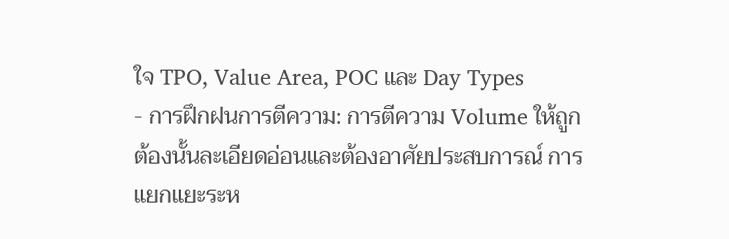ใจ TPO, Value Area, POC และ Day Types
- การฝึกฝนการตีความ: การตีความ Volume ให้ถูกต้องนั้นละเอียดอ่อนและต้องอาศัยประสบการณ์ การแยกแยะระห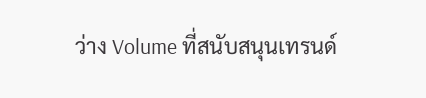ว่าง Volume ที่สนับสนุนเทรนด์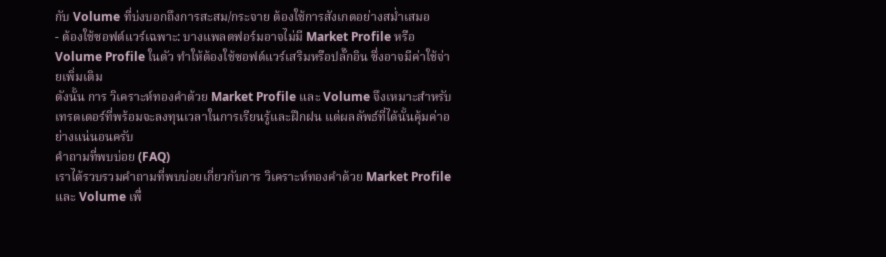กับ Volume ที่บ่งบอกถึงการสะสม/กระจาย ต้องใช้การสังเกตอย่างสม่ำเสมอ
- ต้องใช้ซอฟต์แวร์เฉพาะ: บางแพลตฟอร์มอาจไม่มี Market Profile หรือ Volume Profile ในตัว ทำให้ต้องใช้ซอฟต์แวร์เสริมหรือปลั๊กอิน ซึ่งอาจมีค่าใช้จ่ายเพิ่มเติม
ดังนั้น การ วิเคราะห์ทองคำด้วย Market Profile และ Volume จึงเหมาะสำหรับเทรดเดอร์ที่พร้อมจะลงทุนเวลาในการเรียนรู้และฝึกฝน แต่ผลลัพธ์ที่ได้นั้นคุ้มค่าอย่างแน่นอนครับ
คำถามที่พบบ่อย (FAQ)
เราได้รวบรวมคำถามที่พบบ่อยเกี่ยวกับการ วิเคราะห์ทองคำด้วย Market Profile และ Volume เพื่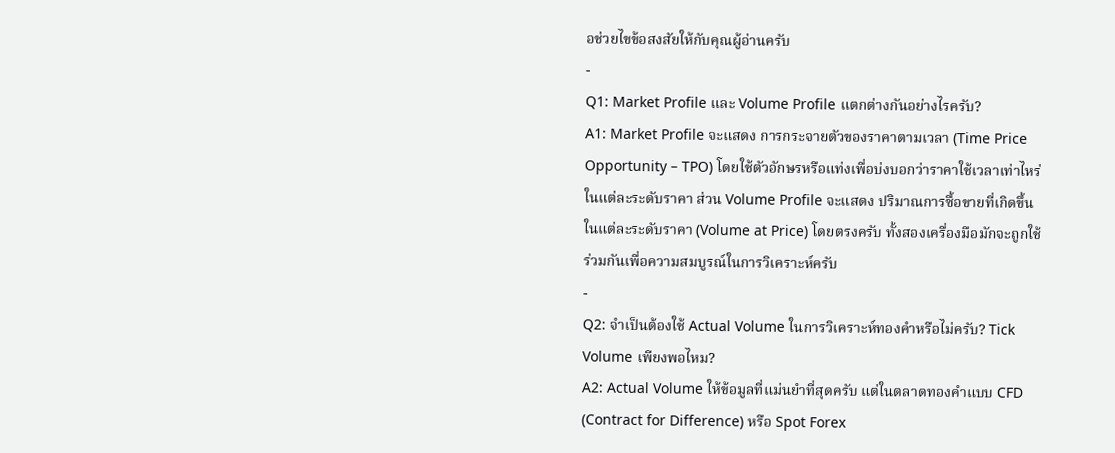อช่วยไขข้อสงสัยให้กับคุณผู้อ่านครับ
-
Q1: Market Profile และ Volume Profile แตกต่างกันอย่างไรครับ?
A1: Market Profile จะแสดง การกระจายตัวของราคาตามเวลา (Time Price Opportunity – TPO) โดยใช้ตัวอักษรหรือแท่งเพื่อบ่งบอกว่าราคาใช้เวลาเท่าไหร่ในแต่ละระดับราคา ส่วน Volume Profile จะแสดง ปริมาณการซื้อขายที่เกิดขึ้นในแต่ละระดับราคา (Volume at Price) โดยตรงครับ ทั้งสองเครื่องมือมักจะถูกใช้ร่วมกันเพื่อความสมบูรณ์ในการวิเคราะห์ครับ
-
Q2: จำเป็นต้องใช้ Actual Volume ในการวิเคราะห์ทองคำหรือไม่ครับ? Tick Volume เพียงพอไหม?
A2: Actual Volume ให้ข้อมูลที่แม่นยำที่สุดครับ แต่ในตลาดทองคำแบบ CFD (Contract for Difference) หรือ Spot Forex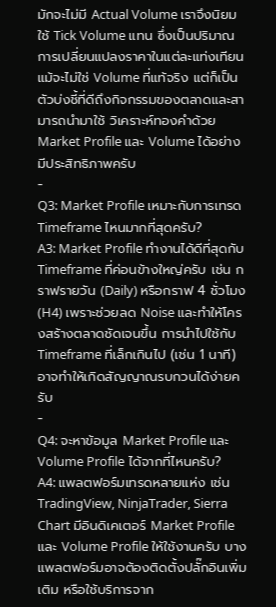มักจะไม่มี Actual Volume เราจึงนิยมใช้ Tick Volume แทน ซึ่งเป็นปริมาณการเปลี่ยนแปลงราคาในแต่ละแท่งเทียน แม้จะไม่ใช่ Volume ที่แท้จริง แต่ก็เป็นตัวบ่งชี้ที่ดีถึงกิจกรรมของตลาดและสามารถนำมาใช้ วิเคราะห์ทองคำด้วย Market Profile และ Volume ได้อย่างมีประสิทธิภาพครับ
-
Q3: Market Profile เหมาะกับการเทรด Timeframe ไหนมากที่สุดครับ?
A3: Market Profile ทำงานได้ดีที่สุดกับ Timeframe ที่ค่อนข้างใหญ่ครับ เช่น กราฟรายวัน (Daily) หรือกราฟ 4 ชั่วโมง (H4) เพราะช่วยลด Noise และทำให้โครงสร้างตลาดชัดเจนขึ้น การนำไปใช้กับ Timeframe ที่เล็กเกินไป (เช่น 1 นาที) อาจทำให้เกิดสัญญาณรบกวนได้ง่ายครับ
-
Q4: จะหาข้อมูล Market Profile และ Volume Profile ได้จากที่ไหนครับ?
A4: แพลตฟอร์มเทรดหลายแห่ง เช่น TradingView, NinjaTrader, Sierra Chart มีอินดิเคเตอร์ Market Profile และ Volume Profile ให้ใช้งานครับ บางแพลตฟอร์มอาจต้องติดตั้งปลั๊กอินเพิ่มเติม หรือใช้บริการจาก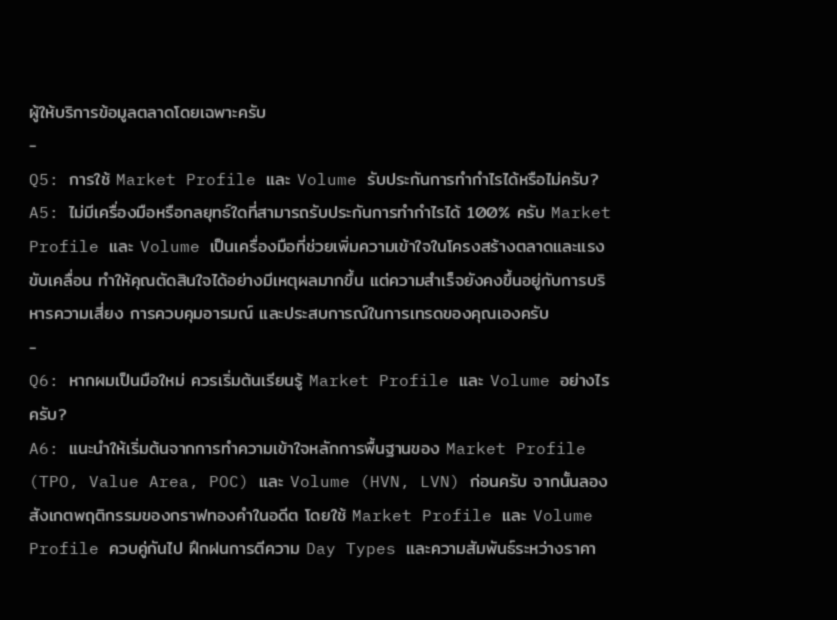ผู้ให้บริการข้อมูลตลาดโดยเฉพาะครับ
-
Q5: การใช้ Market Profile และ Volume รับประกันการทำกำไรได้หรือไม่ครับ?
A5: ไม่มีเครื่องมือหรือกลยุทธ์ใดที่สามารถรับประกันการทำกำไรได้ 100% ครับ Market Profile และ Volume เป็นเครื่องมือที่ช่วยเพิ่มความเข้าใจในโครงสร้างตลาดและแรงขับเคลื่อน ทำให้คุณตัดสินใจได้อย่างมีเหตุผลมากขึ้น แต่ความสำเร็จยังคงขึ้นอยู่กับการบริหารความเสี่ยง การควบคุมอารมณ์ และประสบการณ์ในการเทรดของคุณเองครับ
-
Q6: หากผมเป็นมือใหม่ ควรเริ่มต้นเรียนรู้ Market Profile และ Volume อย่างไรครับ?
A6: แนะนำให้เริ่มต้นจากการทำความเข้าใจหลักการพื้นฐานของ Market Profile (TPO, Value Area, POC) และ Volume (HVN, LVN) ก่อนครับ จากนั้นลองสังเกตพฤติกรรมของกราฟทองคำในอดีต โดยใช้ Market Profile และ Volume Profile ควบคู่กันไป ฝึกฝนการตีความ Day Types และความสัมพันธ์ระหว่างราคา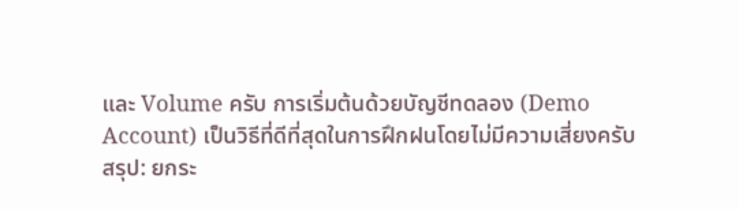และ Volume ครับ การเริ่มต้นด้วยบัญชีทดลอง (Demo Account) เป็นวิธีที่ดีที่สุดในการฝึกฝนโดยไม่มีความเสี่ยงครับ
สรุป: ยกระ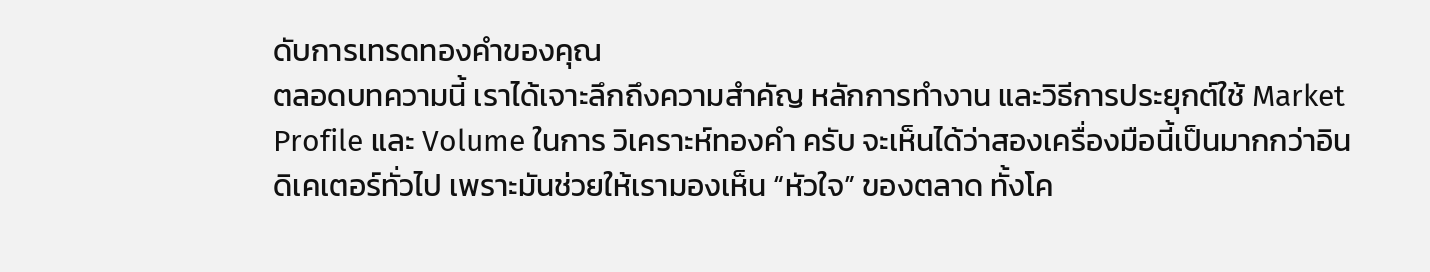ดับการเทรดทองคำของคุณ
ตลอดบทความนี้ เราได้เจาะลึกถึงความสำคัญ หลักการทำงาน และวิธีการประยุกต์ใช้ Market Profile และ Volume ในการ วิเคราะห์ทองคำ ครับ จะเห็นได้ว่าสองเครื่องมือนี้เป็นมากกว่าอินดิเคเตอร์ทั่วไป เพราะมันช่วยให้เรามองเห็น “หัวใจ” ของตลาด ทั้งโค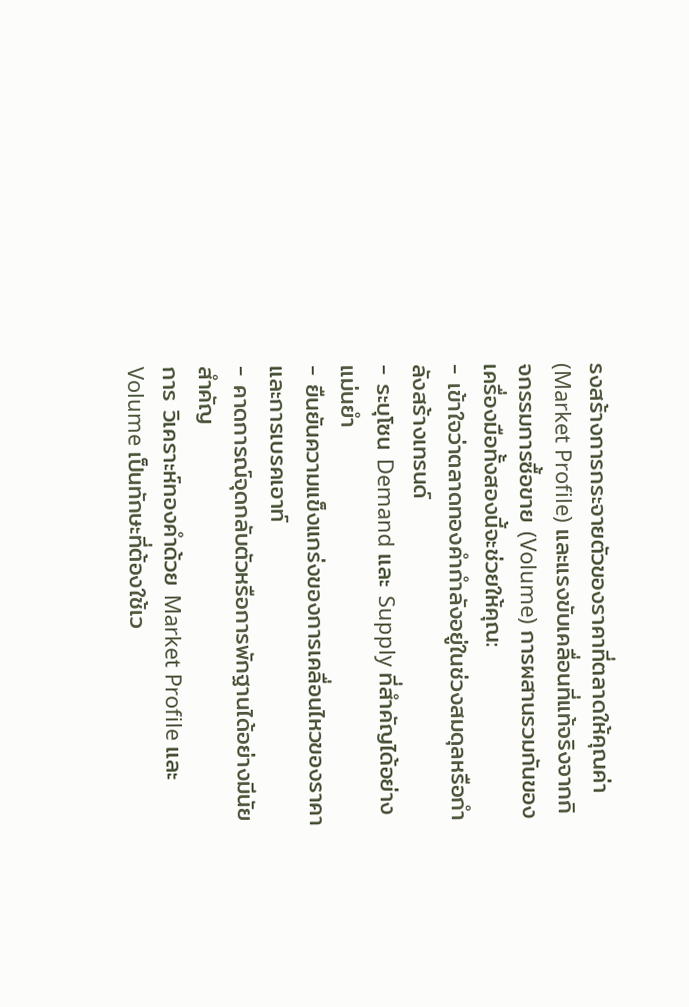รงสร้างการกระจายตัวของราคาที่ตลาดให้คุณค่า (Market Profile) และแรงขับเคลื่อนที่แท้จริงจากกิจกรรมการซื้อขาย (Volume) การผสานรวมกันของเครื่องมือทั้งสองนี้จะช่วยให้คุณ:
- เข้าใจว่าตลาดทองคำกำลังอยู่ในช่วงสมดุลหรือกำลังสร้างเทรนด์
- ระบุโซน Demand และ Supply ที่สำคัญได้อย่างแม่นยำ
- ยืนยันความแข็งแกร่งของการเคลื่อนไหวของราคาและการเบรคเอาท์
- คาดการณ์จุดกลับตัวหรือการพักฐานได้อย่างมีนัยสำคัญ
การ วิเคราะห์ทองคำด้วย Market Profile และ Volume เป็นทักษะที่ต้องใช้เว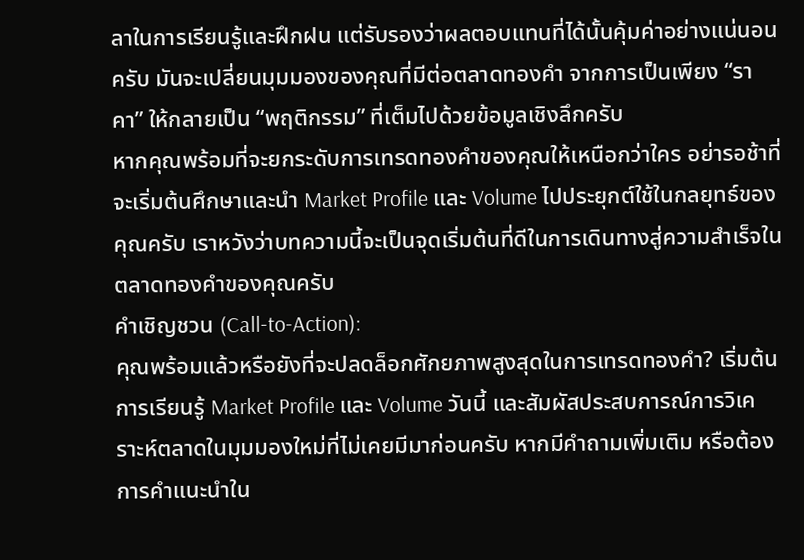ลาในการเรียนรู้และฝึกฝน แต่รับรองว่าผลตอบแทนที่ได้นั้นคุ้มค่าอย่างแน่นอนครับ มันจะเปลี่ยนมุมมองของคุณที่มีต่อตลาดทองคำ จากการเป็นเพียง “ราคา” ให้กลายเป็น “พฤติกรรม” ที่เต็มไปด้วยข้อมูลเชิงลึกครับ
หากคุณพร้อมที่จะยกระดับการเทรดทองคำของคุณให้เหนือกว่าใคร อย่ารอช้าที่จะเริ่มต้นศึกษาและนำ Market Profile และ Volume ไปประยุกต์ใช้ในกลยุทธ์ของคุณครับ เราหวังว่าบทความนี้จะเป็นจุดเริ่มต้นที่ดีในการเดินทางสู่ความสำเร็จในตลาดทองคำของคุณครับ
คำเชิญชวน (Call-to-Action):
คุณพร้อมแล้วหรือยังที่จะปลดล็อกศักยภาพสูงสุดในการเทรดทองคำ? เริ่มต้นการเรียนรู้ Market Profile และ Volume วันนี้ และสัมผัสประสบการณ์การวิเคราะห์ตลาดในมุมมองใหม่ที่ไม่เคยมีมาก่อนครับ หากมีคำถามเพิ่มเติม หรือต้องการคำแนะนำใน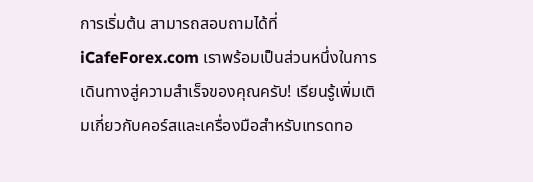การเริ่มต้น สามารถสอบถามได้ที่ iCafeForex.com เราพร้อมเป็นส่วนหนึ่งในการเดินทางสู่ความสำเร็จของคุณครับ! เรียนรู้เพิ่มเติมเกี่ยวกับคอร์สและเครื่องมือสำหรับเทรดทอ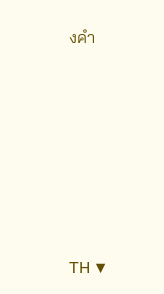งคำ







TH ▼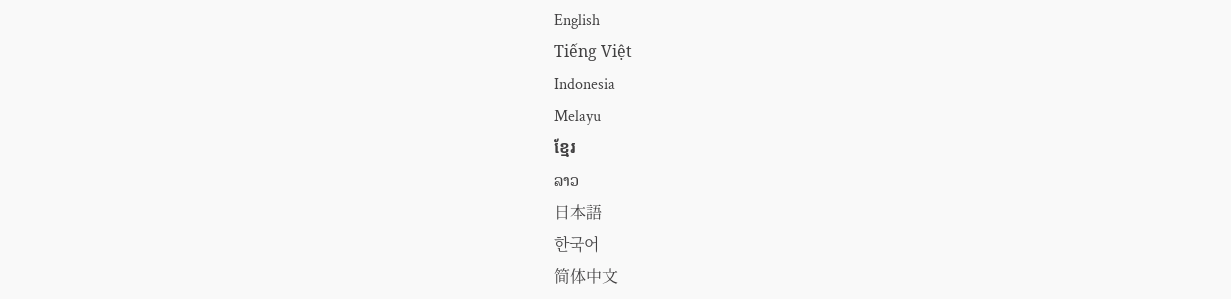English
Tiếng Việt
Indonesia
Melayu
ខ្មែរ
ລາວ
日本語
한국어
简体中文